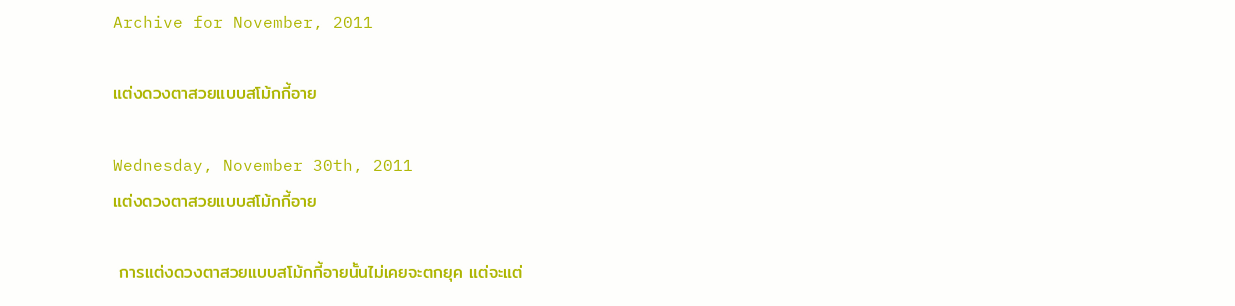Archive for November, 2011

แต่งดวงตาสวยแบบสโม้กกี้อาย

Wednesday, November 30th, 2011
แต่งดวงตาสวยแบบสโม้กกี้อาย

 การแต่งดวงตาสวยแบบสโม้กกี้อายนั้นไม่เคยจะตกยุค แต่จะแต่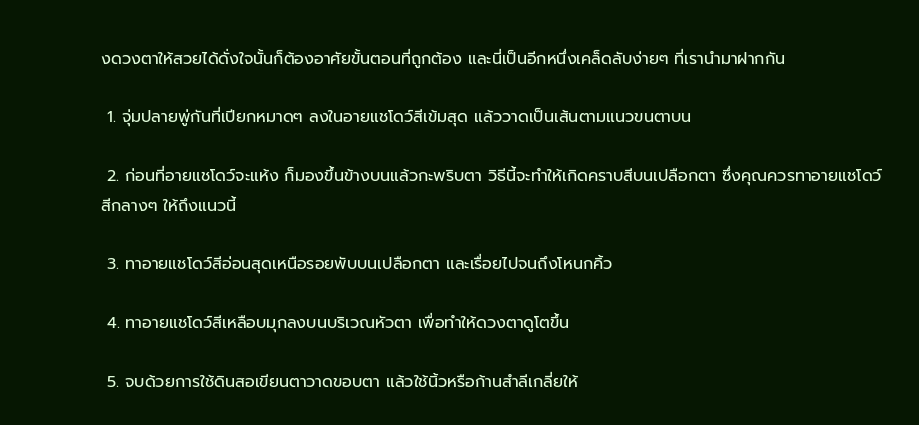งดวงตาให้สวยได้ดั่งใจนั้นก็ต้องอาศัยขั้นตอนที่ถูกต้อง และนี่เป็นอีกหนึ่งเคล็ดลับง่ายๆ ที่เรานำมาฝากกัน

 1. จุ่มปลายพู่กันที่เปียกหมาดๆ ลงในอายแชโดว์สีเข้มสุด แล้ววาดเป็นเส้นตามแนวขนตาบน

 2. ก่อนที่อายแชโดว์จะแห้ง ก็มองขึ้นข้างบนแล้วกะพริบตา วิธีนี้จะทำให้เกิดคราบสีบนเปลือกตา ซึ่งคุณควรทาอายแชโดว์สีกลางๆ ให้ถึงแนวนี้

 3. ทาอายแชโดว์สีอ่อนสุดเหนือรอยพับบนเปลือกตา และเรื่อยไปจนถึงโหนกคิ้ว

 4. ทาอายแชโดว์สีเหลือบมุกลงบนบริเวณหัวตา เพื่อทำให้ดวงตาดูโตขึ้น

 5. จบด้วยการใช้ดินสอเขียนตาวาดขอบตา แล้วใช้นิ้วหรือก้านสำลีเกลี่ยให้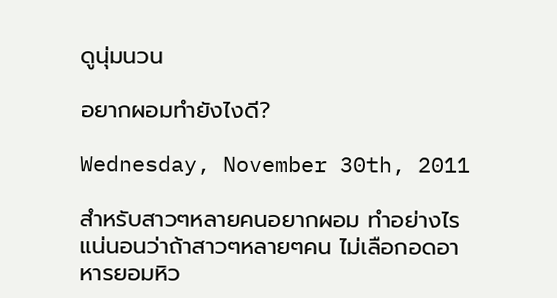ดูนุ่มนวน

อยากผอมทำยังไงดี?

Wednesday, November 30th, 2011

สำหรับสาวๆหลายคนอยากผอม ทำอย่างไร แน่นอนว่าถ้าสาวๆหลายๆคน ไม่เลือกอดอาหารยอมหิว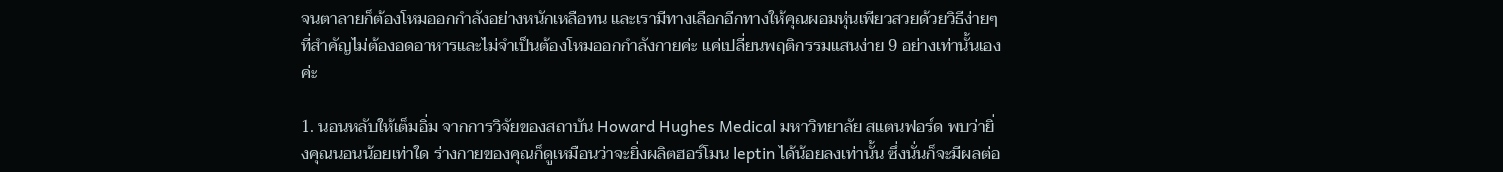จนตาลายก็ต้องโหมออกกำลังอย่างหนักเหลือทน และเรามีทางเลือกอีกทางให้คุณผอมหุ่นเพียวสวยด้วยวิธีง่ายๆ  ที่สำคัญไม่ต้องอดอาหารและไม่จำเป็นต้องโหมออกกำลังกายค่ะ แค่เปลี่ยนพฤติกรรมแสนง่าย 9 อย่างเท่านั้นเองค่ะ

1. นอนหลับให้เต็มอิ่ม จากการวิจัยของสถาบัน Howard Hughes Medical มหาวิทยาลัย สแตนฟอร์ด พบว่ายิ่งคุณนอนน้อยเท่าใด ร่างกายของคุณก็ดูเหมือนว่าจะยิ่งผลิตฮอร์โมน leptin ได้น้อยลงเท่านั้น ซึ่งนั่นก็จะมีผลต่อ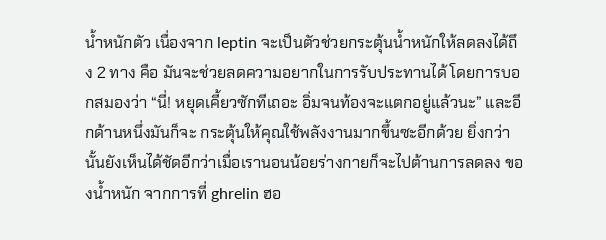น้ำหนักตัว เนื่องจาก leptin จะเป็นตัวช่วยกระตุ้นน้ำหนักให้ลดลงได้ถึง 2 ทาง คือ มันจะช่วยลดความอยากในการรับประทานได้ โดยการบอกสมองว่า “นี่! หยุดเคี้ยวซักทีเถอะ อิ่มจนท้องจะแตกอยู่แล้วนะ” และอีกด้านหนึ่งมันก็จะ กระตุ้นให้คุณใช้พลังงานมากขึ้นซะอีกด้วย ยิ่งกว่านั้นยังเห็นได้ชัดอีกว่าเมื่อเรานอนน้อยร่างกายก็จะไปต้านการลดลง ของน้ำหนัก จากการที่ ghrelin ฮอ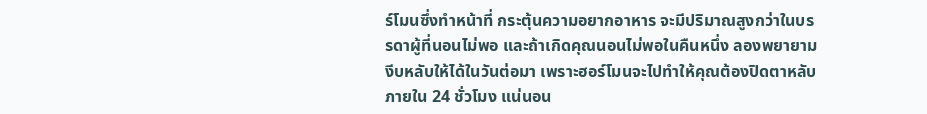ร์โมนซึ่งทำหน้าที่ กระตุ้นความอยากอาหาร จะมีปริมาณสูงกว่าในบรรดาผู้ที่นอนไม่พอ และถ้าเกิดคุณนอนไม่พอในคืนหนึ่ง ลองพยายามงีบหลับให้ได้ในวันต่อมา เพราะฮอร์โมนจะไปทำให้คุณต้องปิดตาหลับภายใน 24 ชั่วโมง แน่นอน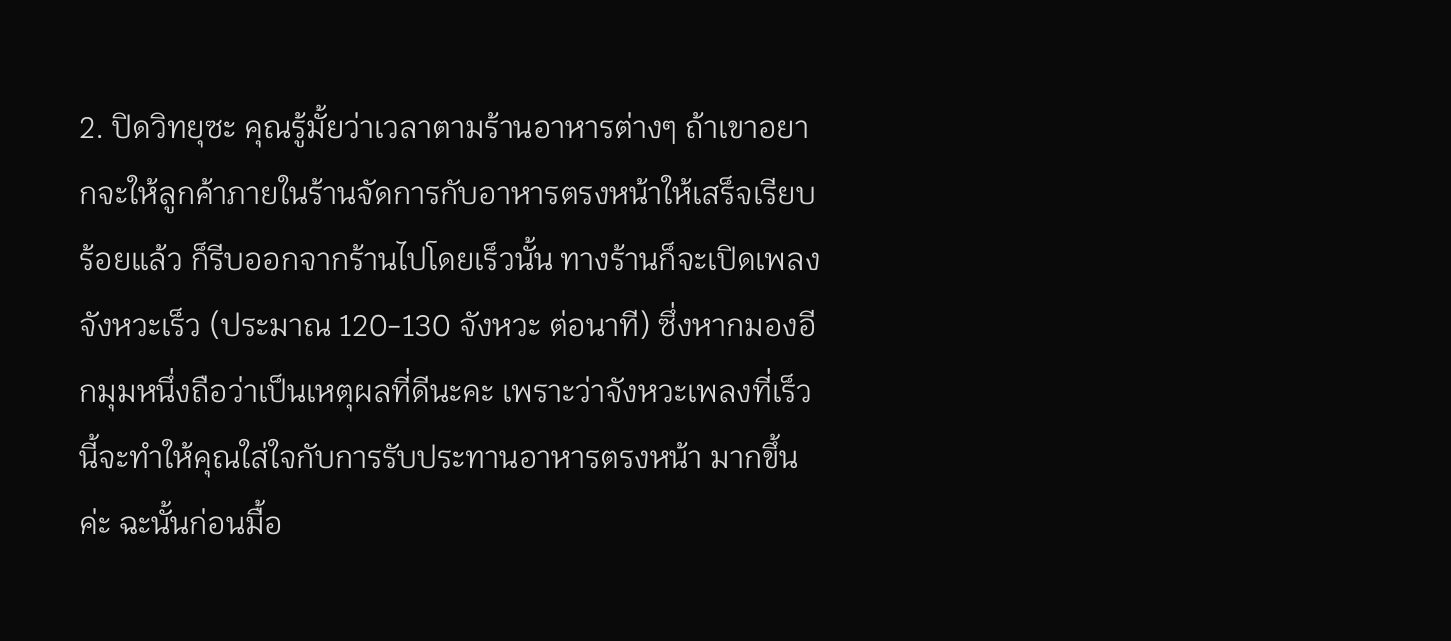2. ปิดวิทยุซะ คุณรู้มั้ยว่าเวลาตามร้านอาหารต่างๆ ถ้าเขาอยากจะให้ลูกค้าภายในร้านจัดการกับอาหารตรงหน้าให้เสร็จเรียบร้อยแล้ว ก็รีบออกจากร้านไปโดยเร็วนั้น ทางร้านก็จะเปิดเพลงจังหวะเร็ว (ประมาณ 120-130 จังหวะ ต่อนาที) ซึ่งหากมองอีกมุมหนึ่งถือว่าเป็นเหตุผลที่ดีนะคะ เพราะว่าจังหวะเพลงที่เร็วนี้จะทำให้คุณใส่ใจกับการรับประทานอาหารตรงหน้า มากขึ้นค่ะ ฉะนั้นก่อนมื้อ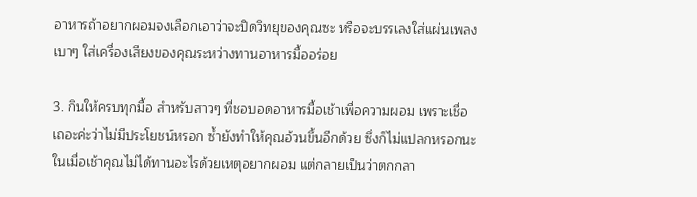อาหารถ้าอยากผอมจงเลือกเอาว่าจะปิดวิทยุของคุณซะ หรือจะบรรเลงใส่แผ่นเพลงเบาๆ ใส่เครื่องเสียงของคุณระหว่างทานอาหารมื้ออร่อย

3. กินให้ครบทุกมื้อ สำหรับสาวๆ ที่ชอบอดอาหารมื้อเช้าเพื่อความผอม เพราะเชื่อเถอะค่ะว่าไม่มีประโยชน์หรอก ซ้ำยังทำให้คุณอ้วนขึ้นอีกด้วย ซึ่งก็ไม่แปลกหรอกนะในเมื่อเช้าคุณไม่ได้ทานอะไรด้วยเหตุอยากผอม แต่กลายเป็นว่าตกกลา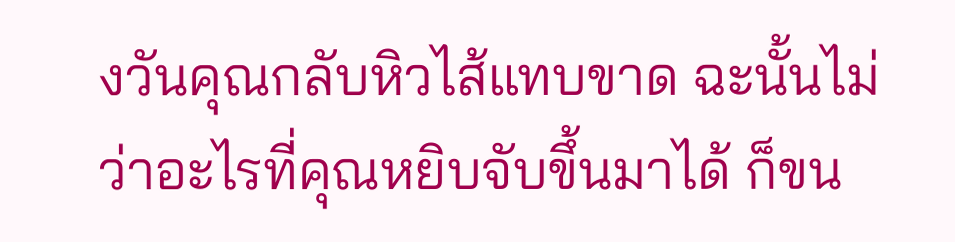งวันคุณกลับหิวไส้แทบขาด ฉะนั้นไม่ว่าอะไรที่คุณหยิบจับขึ้นมาได้ ก็ขน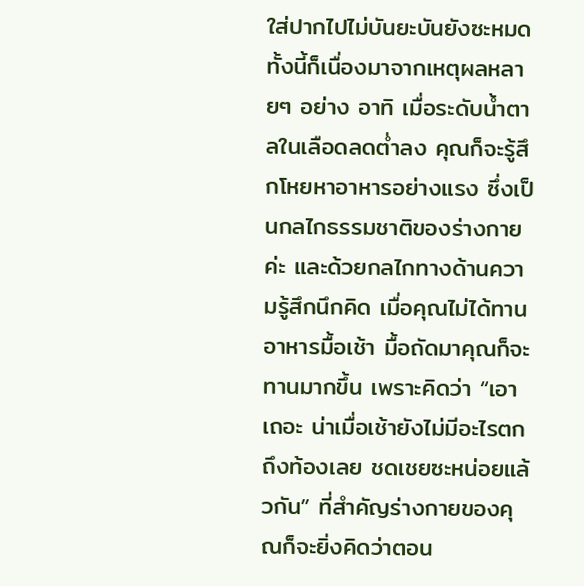ใส่ปากไปไม่บันยะบันยังซะหมด ทั้งนี้ก็เนื่องมาจากเหตุผลหลายๆ อย่าง อาทิ เมื่อระดับน้ำตาลในเลือดลดต่ำลง คุณก็จะรู้สึกโหยหาอาหารอย่างแรง ซึ่งเป็นกลไกธรรมชาติของร่างกายค่ะ และด้วยกลไกทางด้านความรู้สึกนึกคิด เมื่อคุณไม่ได้ทานอาหารมื้อเช้า มื้อถัดมาคุณก็จะทานมากขึ้น เพราะคิดว่า “เอาเถอะ น่าเมื่อเช้ายังไม่มีอะไรตกถึงท้องเลย ชดเชยซะหน่อยแล้วกัน” ที่สำคัญร่างกายของคุณก็จะยิ่งคิดว่าตอน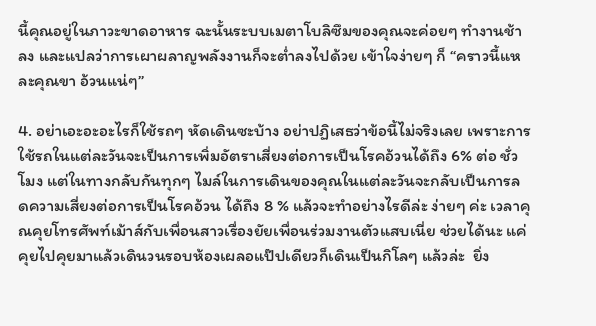นี้คุณอยู่ในภาวะขาดอาหาร ฉะนั้นระบบเมตาโบลิซึมของคุณจะค่อยๆ ทำงานช้าลง และแปลว่าการเผาผลาญพลังงานก็จะต่ำลงไปด้วย เข้าใจง่ายๆ ก็ “คราวนี้แหละคุณขา อ้วนแน่ๆ”

4. อย่าเอะอะอะไรก็ใช้รถๆ หัดเดินซะบ้าง อย่าปฏิเสธว่าข้อนี้ไม่จริงเลย เพราะการใช้รถในแต่ละวันจะเป็นการเพิ่มอัตราเสี่ยงต่อการเป็นโรคอ้วนได้ถึง 6% ต่อ ชั่วโมง แต่ในทางกลับกันทุกๆ ไมล์ในการเดินของคุณในแต่ละวันจะกลับเป็นการลดความเสี่ยงต่อการเป็นโรคอ้วน ได้ถึง 8 % แล้วจะทำอย่างไรดีล่ะ ง่ายๆ ค่ะ เวลาคุณคุยโทรศัพท์เม้าส์กับเพื่อนสาวเรื่องยัยเพื่อนร่วมงานตัวแสบเนี่ย ช่วยได้นะ แค่คุยไปคุยมาแล้วเดินวนรอบห้องเผลอแป๊ปเดียวก็เดินเป็นกิโลๆ แล้วล่ะ  ยิ่ง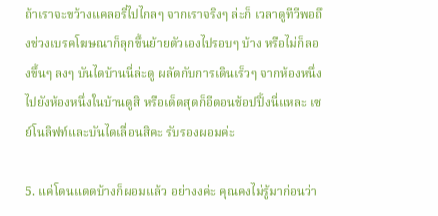ถ้าเราจะขว้างแคลอรี่ไปไกลๆ จากเราจริงๆ ล่ะก็ เวลาดูทีวีพอถึงช่วงเบรคโฆษณาก็ลุกขึ้นย้ายตัวเองไปรอบๆ บ้าง หรือไม่ก็ลองขึ้นๆ ลงๆ บันไดบ้านนี่ล่ะดู ผลัดกับการเดินเร็วๆ จากห้องหนึ่งไปยังห้องหนึ่งในบ้านดูสิ หรือเด็ดสุดก็อีตอนช้อปปิ้งนี่แหละ เซย์โนลิฟท์และบันไดเลื่อนสิคะ รับรองผอมค่ะ

5. แค่โดนแดดบ้างก็ผอมแล้ว อย่างงค่ะ คุณคงไม่รู้มาก่อนว่า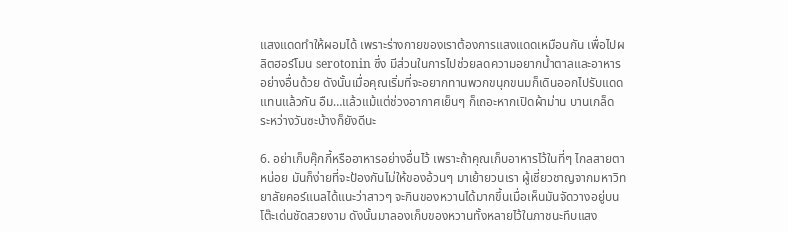แสงแดดทำให้ผอมได้ เพราะร่างกายของเราต้องการแสงแดดเหมือนกัน เพื่อไปผลิตฮอร์โมน serotonin ซึ่ง มีส่วนในการไปช่วยลดความอยากน้ำตาลและอาหารอย่างอื่นด้วย ดังนั้นเมื่อคุณเริ่มที่จะอยากทานพวกขนุกขนมก็เดินออกไปรับแดดแทนแล้วกัน อืม…แล้วแม้แต่ช่วงอากาศเย็นๆ ก็เถอะหากเปิดผ้าม่าน บานเกล็ด ระหว่างวันซะบ้างก็ยังดีนะ

6. อย่าเก็บคุ๊กกี้หรืออาหารอย่างอื่นไว้ เพราะถ้าคุณเก็บอาหารไว้ในที่ๆ ไกลสายตาหน่อย มันก็ง่ายที่จะป้องกันไม่ให้ของอ้วนๆ มาเย้ายวนเรา ผู้เชี่ยวชาญจากมหาวิทยาลัยคอร์แนลได้แนะว่าสาวๆ จะกินของหวานได้มากขึ้นเมื่อเห็นมันจัดวางอยู่บนโต๊ะเด่นชัดสวยงาม ดังนั้นมาลองเก็บของหวานทั้งหลายไว้ในภาชนะทึบแสง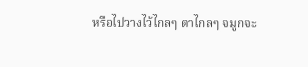หรือไปวางไว้ไกลๆ ตาไกลๆ จมูกจะ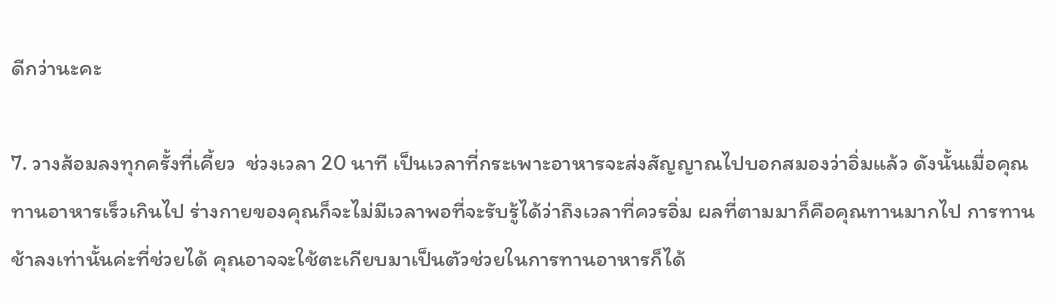ดีกว่านะคะ

7. วางส้อมลงทุกครั้งที่เคี้ยว  ช่วงเวลา 20 นาที เป็นเวลาที่กระเพาะอาหารจะส่งสัญญาณไปบอกสมองว่าอิ่มแล้ว ดังนั้นเมื่อคุณทานอาหารเร็วเกินไป ร่างกายของคุณก็จะไม่มีเวลาพอที่จะรับรู้ได้ว่าถึงเวลาที่ควรอิ่ม ผลที่ตามมาก็คือคุณทานมากไป การทานช้าลงเท่านั้นค่ะที่ช่วยได้ คุณอาจจะใช้ตะเกียบมาเป็นตัวช่วยในการทานอาหารก็ได้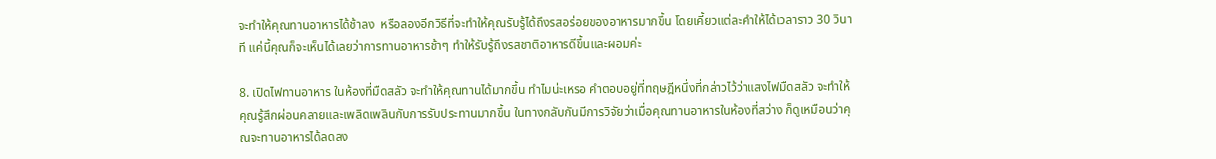จะทำให้คุณทานอาหารได้ช้าลง  หรือลองอีกวิธีที่จะทำให้คุณรับรู้ได้ถึงรสอร่อยของอาหารมากขึ้น โดยเคี้ยวแต่ละคำให้ได้เวลาราว 30 วินาที แค่นี้คุณก็จะเห็นได้เลยว่าการทานอาหารช้าๆ ทำให้รับรู้ถึงรสชาติอาหารดีขึ้นและผอมค่ะ

8. เปิดไฟทานอาหาร ในห้องที่มืดสลัว จะทำให้คุณทานได้มากขึ้น ทำไมน่ะเหรอ คำตอบอยู่ที่ทฤษฎีหนึ่งที่กล่าวไว้ว่าแสงไฟมืดสลัว จะทำให้คุณรู้สึกผ่อนคลายและเพลิดเพลินกับการรับประทานมากขึ้น ในทางกลับกันมีการวิจัยว่าเมื่อคุณทานอาหารในห้องที่สว่าง ก็ดูเหมือนว่าคุณจะทานอาหารได้ลดลง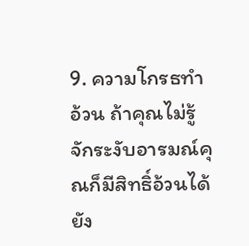9. ความโกรธทำอ้วน ถ้าคุณไม่รู้จักระงับอารมณ์คุณก็มีสิทธิ์อ้วนได้ ยัง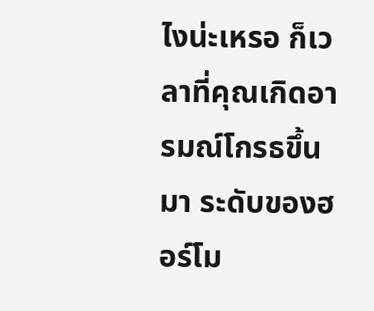ไงน่ะเหรอ ก็เวลาที่คุณเกิดอารมณ์โกรธขึ้นมา ระดับของฮอร์โม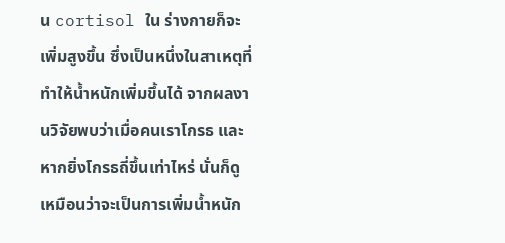น cortisol ใน ร่างกายก็จะเพิ่มสูงขึ้น ซึ่งเป็นหนึ่งในสาเหตุที่ทำให้น้ำหนักเพิ่มขึ้นได้ จากผลงานวิจัยพบว่าเมื่อคนเราโกรธ และหากยิ่งโกรธถี่ขึ้นเท่าไหร่ นั่นก็ดูเหมือนว่าจะเป็นการเพิ่มน้ำหนัก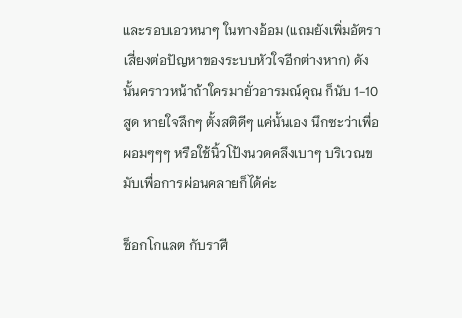และรอบเอวหนาๆ ในทางอ้อม (แถมยังเพิ่มอัตราเสี่ยงต่อปัญหาของระบบหัวใจอีกต่างหาก) ดังนั้นคราวหน้าถ้าใครมายั่วอารมณ์คุณ ก็นับ 1-10 สูด หายใจลึกๆ ตั้งสติดีๆ แค่นั้นเอง นึกซะว่าเพื่อผอมๆๆๆ หรือใช้นิ้วโป้งนวดคลึงเบาๆ บริเวณขมับเพื่อการผ่อนคลายก็ได้ค่ะ

ช็อกโกแลต กับราศี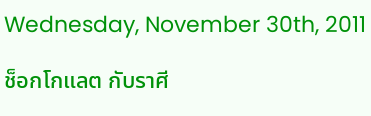Wednesday, November 30th, 2011

ช็อกโกแลต กับราศี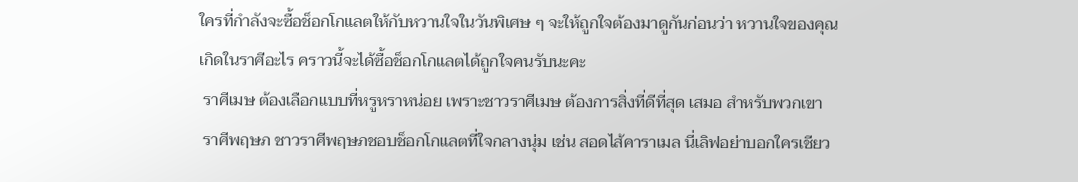ใครที่กำลังจะซื้อช็อกโกแลตให้กับหวานใจในวันพิเศษ ๆ จะให้ถูกใจต้องมาดูกันก่อนว่า หวานใจของคุณเกิดในราศีอะไร คราวนี้จะได้ซื้อช็อกโกแลตได้ถูกใจคนรับนะคะ
 ราศีเมษ ต้องเลือกแบบที่หรูหราหน่อย เพราะชาวราศีเมษ ต้องการสิ่งที่ดีที่สุด เสมอ สำหรับพวกเขา
 ราศีพฤษภ ชาวราศีพฤษภชอบช็อกโกแลตที่ใจกลางนุ่ม เช่น สอดไส้คาราเมล นี่เลิฟอย่าบอกใครเชียว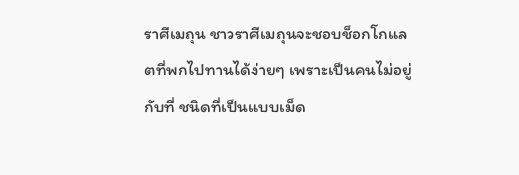ราศีเมถุน ชาวราศีเมถุนจะชอบช็อกโกแลตที่พกไปทานได้ง่ายๆ เพราะเป็นคนไม่อยู่กับที่ ชนิดที่เป็นแบบเม็ด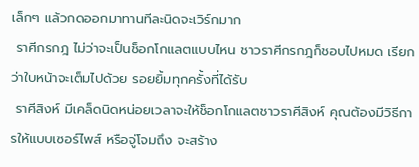เล็กๆ แล้วกดออกมาทานทีละนิดจะเวิร์กมาก
 ราศีกรกฎ ไม่ว่าจะเป็นช็อกโกแลตแบบไหน ชาวราศีกรกฎก็ชอบไปหมด เรียกว่าใบหน้าจะเต็มไปด้วย รอยยิ้มทุกครั้งที่ได้รับ
 ราศีสิงห์ มีเคล็ดนิดหน่อยเวลาจะให้ช็อกโกแลตชาวราศีสิงห์ คุณต้องมีวิธีการให้แบบเซอร์ไพส์ หรือจู่โจมถึง จะสร้าง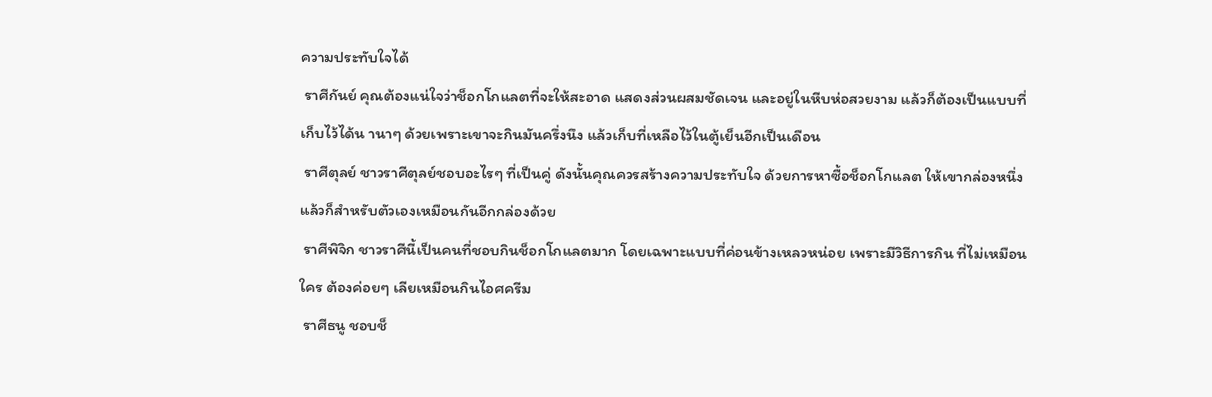ความประทับใจได้
 ราศีกันย์ คุณต้องแน่ใจว่าช็อกโกแลตที่จะให้สะอาด แสดงส่วนผสมชัดเจน และอยู่ในหีบห่อสวยงาม แล้วก็ต้องเป็นแบบที่เก็บไว้ได้น านาๆ ด้วยเพราะเขาจะกินมันครึ่งนึง แล้วเก็บที่เหลือไว้ในตู้เย็นอีกเป็นเดือน
 ราศีตุลย์ ชาวราศีตุลย์ชอบอะไรๆ ที่เป็นคู่ ดังนั้นคุณควรสร้างความประทับใจ ด้วยการหาซื้อช็อกโกแลต ให้เขากล่องหนึ่ง แล้วก็สำหรับตัวเองเหมือนกันอีกกล่องด้วย
 ราศีพิจิก ชาวราศีนี้เป็นคนที่ชอบกินช็อกโกแลตมาก โดยเฉพาะแบบที่ค่อนข้างเหลวหน่อย เพราะมีวิธีการกิน ที่ไม่เหมือนใคร ต้องค่อยๆ เลียเหมือนกินไอศครีม
 ราศีธนู ชอบช็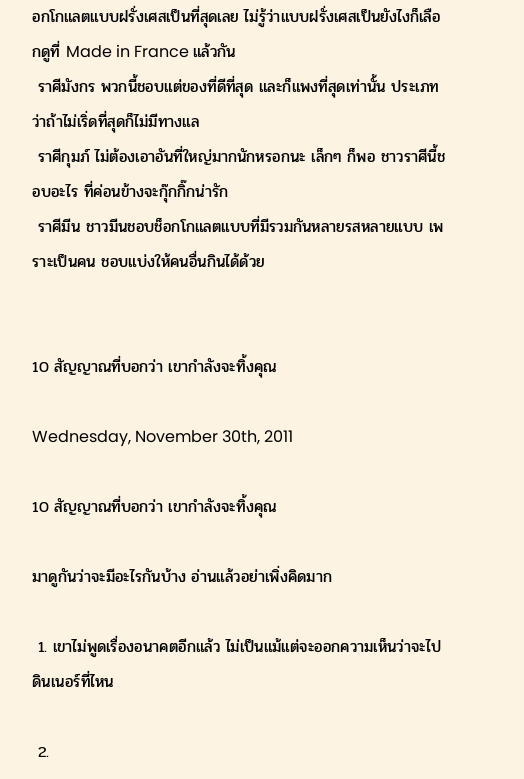อกโกแลตแบบฝรั่งเศสเป็นที่สุดเลย ไม่รู้ว่าแบบฝรั่งเศสเป็นยังไงก็เลือกดูที่ Made in France แล้วกัน
 ราศีมังกร พวกนี้ชอบแต่ของที่ดีที่สุด และก็แพงที่สุดเท่านั้น ประเภทว่าถ้าไม่เริ่ดที่สุดก็ไม่มีทางแล
 ราศีกุมภ์ ไม่ต้องเอาอันที่ใหญ่มากนักหรอกนะ เล็กๆ ก็พอ ชาวราศีนี้ชอบอะไร ที่ค่อนข้างจะกุ๊กกิ๊กน่ารัก
 ราศีมีน ชาวมีนชอบช็อกโกแลตแบบที่มีรวมกันหลายรสหลายแบบ เพราะเป็นคน ชอบแบ่งให้คนอื่นกินได้ด้วย


10 สัญญาณที่บอกว่า เขากำลังจะทิ้งคุณ

Wednesday, November 30th, 2011

10 สัญญาณที่บอกว่า เขากำลังจะทิ้งคุณ

มาดูกันว่าจะมีอะไรกันบ้าง อ่านแล้วอย่าเพิ่งคิดมาก

 1. เขาไม่พูดเรื่องอนาคตอีกแล้ว ไม่เป็นแม้แต่จะออกความเห็นว่าจะไปดินเนอร์ที่ไหน

 2.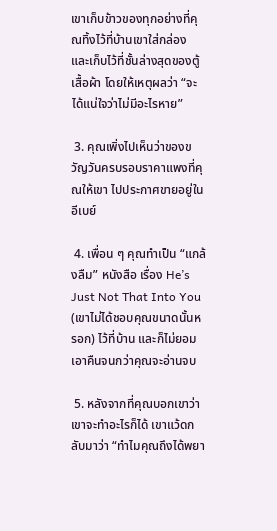เขาเก็บข้าวของทุกอย่างที่คุณทิ้งไว้ที่บ้านเขาใส่กล่อง และเก็บไว้ที่ชั้นล่างสุดของตู้เสื้อผ้า โดยให้เหตุผลว่า “จะได้แน่ใจว่าไม่มีอะไรหาย”

 3. คุณเพิ่งไปเห็นว่าของขวัญวันครบรอบราคาแพงที่คุณให้เขา ไปประกาศขายอยู่ในอีเบย์

 4. เพื่อน ๆ คุณทำเป็น “แกล้งลืม” หนังสือ เรื่อง He’s Just Not That Into You (เขาไม่ได้ชอบคุณขนาดนั้นหรอก) ไว้ที่บ้าน และก็ไม่ยอมเอาคืนจนกว่าคุณจะอ่านจบ

 5. หลังจากที่คุณบอกเขาว่าเขาจะทำอะไรก็ได้ เขาแว้ดกลับมาว่า “ทำไมคุณถึงได้พยา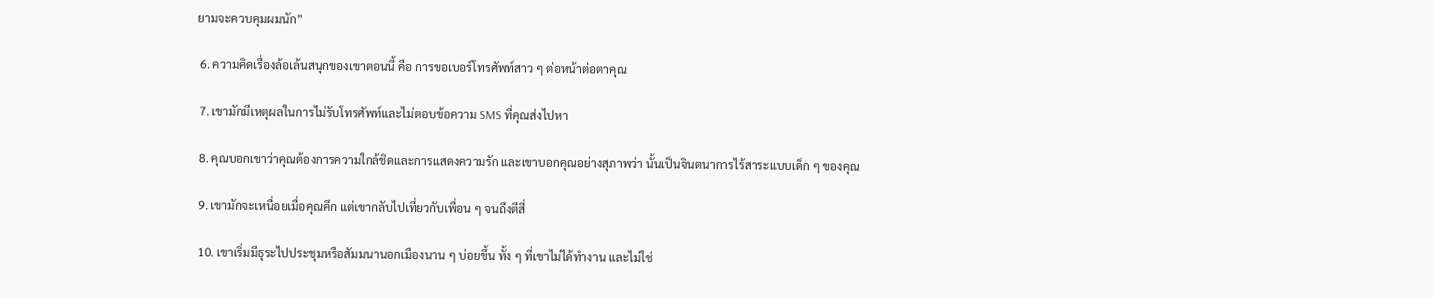ยามจะควบคุมผมนัก”

 6. ความคิดเรื่องล้อเล้นสนุกของเขาตอนนี้ คือ การขอเบอร์โทรศัพท์สาว ๆ ต่อหน้าต่อตาคุณ

 7. เขามักมีเหตุผลในการไม่รับโทรศัพท์และไม่ตอบข้อความ SMS ที่คุณส่งไปหา

 8. คุณบอกเขาว่าคุณต้องการความใกล้ชิดและการแสดงความรัก และเขาบอกคุณอย่างสุภาพว่า นั้นเป็นจินตนาการไร้สาระแบบเด็ก ๆ ของคุณ

 9. เขามักจะเหนื่อยเมื่อคุณคึก แต่เขากลับไปเที่ยวกับเพื่อน ๆ จนถึงตีสี่

 10. เขาเริ่มมีธุระไปประชุมหรือสัมมนานอกเมืองนาน ๆ บ่อยขึ้น ทั้ง ๆ ที่เขาไม่ได้ทำงาน และไม่ใช่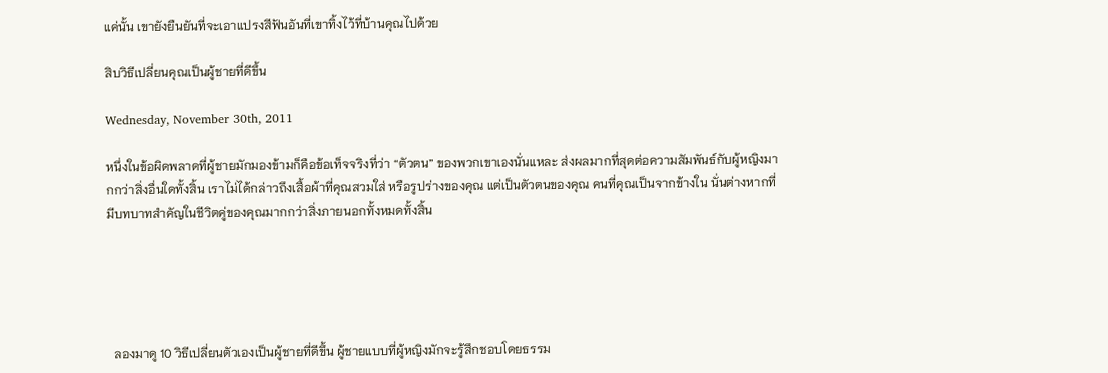แค่นั้น เขายังยืนยันที่จะเอาแปรงสีฟันอันที่เขาทิ้งไว้ที่บ้านคุณไปด้วย

สิบวิธีเปลี่ยนคุณเป็นผู้ชายที่ดีขึ้น

Wednesday, November 30th, 2011

หนึ่งในข้อผิดพลาดที่ผู้ชายมักมองข้ามก็คือข้อเท็จจริงที่ว่า “ตัวตน” ของพวกเขาเองนั่นแหละ ส่งผลมากที่สุดต่อความสัมพันธ์กับผู้หญิงมากกว่าสิ่งอื่นใดทั้งสิ้น เราไม่ได้กล่าวถึงเสื้อผ้าที่คุณสวมใส่ หรือรูปร่างของคุณ แต่เป็นตัวตนของคุณ คนที่คุณเป็นจากข้างใน นั่นต่างหากที่มีบทบาทสำคัญในชีวิตคู่ของคุณมากกว่าสิ่งภายนอกทั้งหมดทั้งสิ้น





  ลองมาดู 10 วิธีเปลี่ยนตัวเองเป็นผู้ชายที่ดีขึ้น ผู้ชายแบบที่ผู้หญิงมักจะรู้สึกชอบโดยธรรม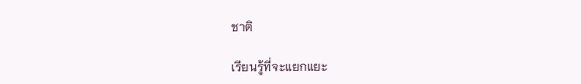ชาติ

เรียนรู้ที่จะแยกแยะ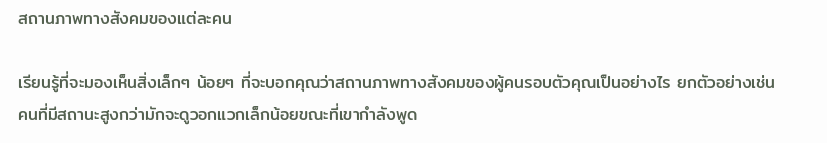สถานภาพทางสังคมของแต่ละคน

เรียนรู้ที่จะมองเห็นสิ่งเล็กๆ น้อยๆ ที่จะบอกคุณว่าสถานภาพทางสังคมของผู้คนรอบตัวคุณเป็นอย่างไร ยกตัวอย่างเช่น คนที่มีสถานะสูงกว่ามักจะดูวอกแวกเล็กน้อยขณะที่เขากำลังพูด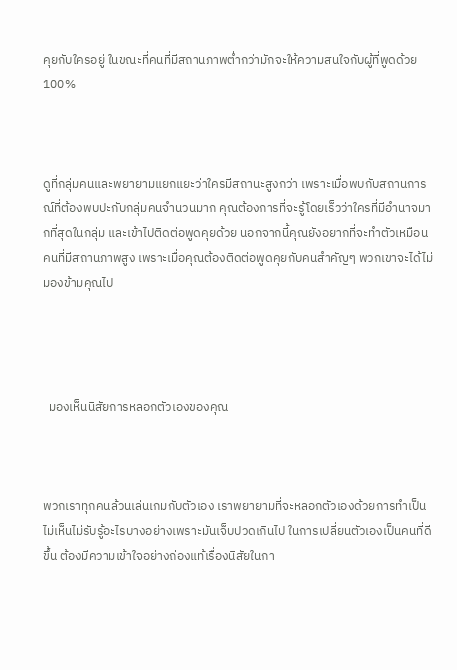คุยกับใครอยู่ ในขณะที่คนที่มีสถานภาพต่ำกว่ามักจะให้ความสนใจกับผู้ที่พูดด้วย 100%



ดูที่กลุ่มคนและพยายามแยกแยะว่าใครมีสถานะสูงกว่า เพราะเมื่อพบกับสถานการณ์ที่ต้องพบปะกับกลุ่มคนจำนวนมาก คุณต้องการที่จะรู้โดยเร็วว่าใครที่มีอำนาจมากที่สุดในกลุ่ม และเข้าไปติดต่อพูดคุยด้วย นอกจากนี้คุณยังอยากที่จะทำตัวเหมือนคนที่มีสถานภาพสูง เพราะเมื่อคุณต้องติดต่อพูดคุยกับคนสำคัญๆ พวกเขาจะได้ไม่มองข้ามคุณไป




  มองเห็นนิสัยการหลอกตัวเองของคุณ



พวกเราทุกคนล้วนเล่นเกมกับตัวเอง เราพยายามที่จะหลอกตัวเองด้วยการทำเป็นไม่เห็นไม่รับรู้อะไรบางอย่างเพราะมันเจ็บปวดเกินไป ในการเปลี่ยนตัวเองเป็นคนที่ดีขึ้น ต้องมีความเข้าใจอย่างถ่องแท้เรื่องนิสัยในกา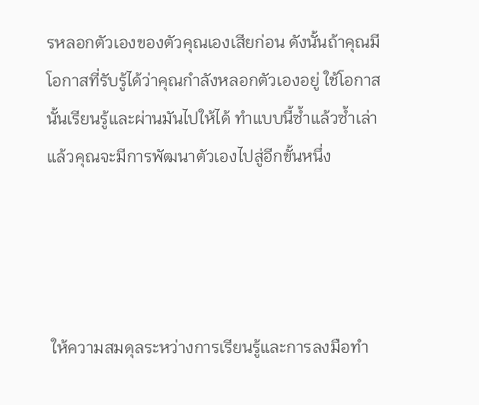รหลอกตัวเองของตัวคุณเองเสียก่อน ดังนั้นถ้าคุณมีโอกาสที่รับรู้ได้ว่าคุณกำลังหลอกตัวเองอยู่ ใช้โอกาสนั้นเรียนรู้และผ่านมันไปให้ได้ ทำแบบนี้ซ้ำแล้วซ้ำเล่าแล้วคุณจะมีการพัฒนาตัวเองไปสู่อีกขั้นหนึ่ง




 ให้ความสมดุลระหว่างการเรียนรู้และการลงมือทำ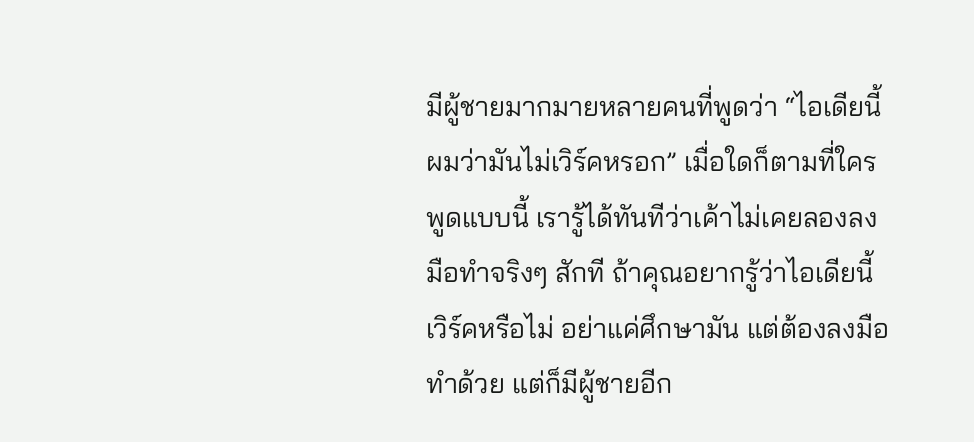มีผู้ชายมากมายหลายคนที่พูดว่า “ไอเดียนี้ผมว่ามันไม่เวิร์คหรอก” เมื่อใดก็ตามที่ใครพูดแบบนี้ เรารู้ได้ทันทีว่าเค้าไม่เคยลองลงมือทำจริงๆ สักที ถ้าคุณอยากรู้ว่าไอเดียนี้เวิร์คหรือไม่ อย่าแค่ศึกษามัน แต่ต้องลงมือทำด้วย แต่ก็มีผู้ชายอีก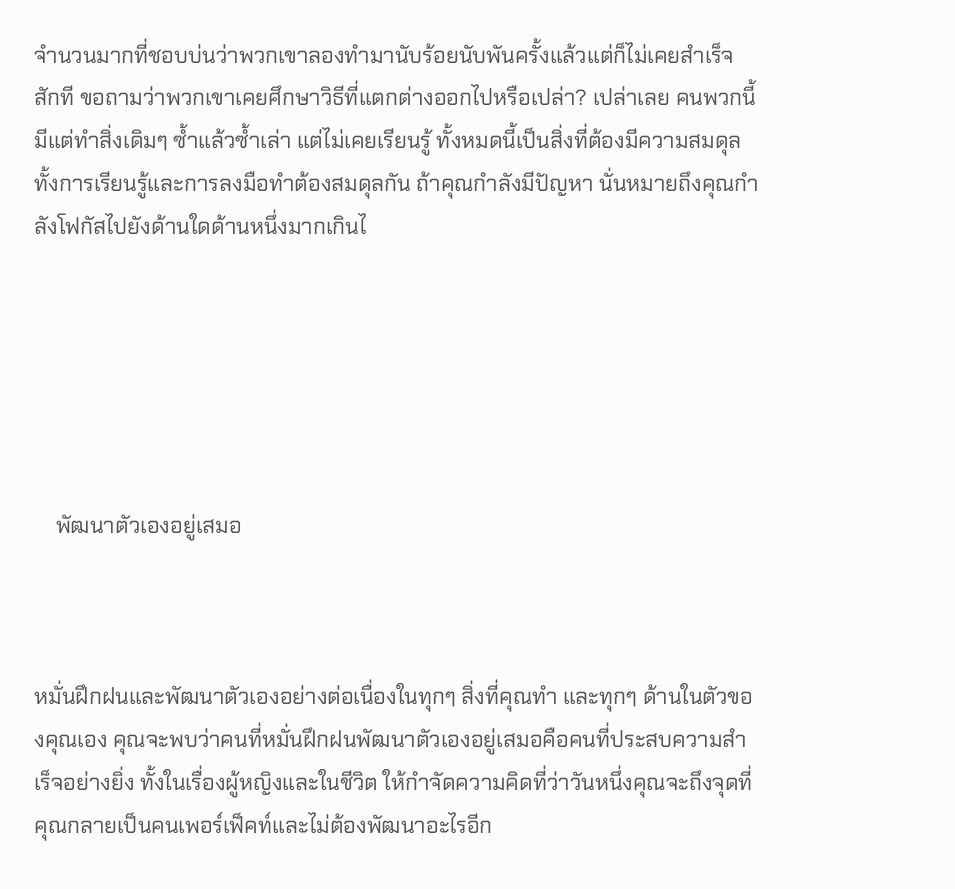จำนวนมากที่ชอบบ่นว่าพวกเขาลองทำมานับร้อยนับพันครั้งแล้วแต่ก็ไม่เคยสำเร็จสักที ขอถามว่าพวกเขาเคยศึกษาวิธีที่แตกต่างออกไปหรือเปล่า? เปล่าเลย คนพวกนี้มีแต่ทำสิ่งเดิมๆ ซ้ำแล้วซ้ำเล่า แต่ไม่เคยเรียนรู้ ทั้งหมดนี้เป็นสิ่งที่ต้องมีความสมดุล ทั้งการเรียนรู้และการลงมือทำต้องสมดุลกัน ถ้าคุณกำลังมีปัญหา นั่นหมายถึงคุณกำลังโฟกัสไปยังด้านใดด้านหนึ่งมากเกินไ






    พัฒนาตัวเองอยู่เสมอ



หมั่นฝึกฝนและพัฒนาตัวเองอย่างต่อเนื่องในทุกๆ สิ่งที่คุณทำ และทุกๆ ด้านในตัวของคุณเอง คุณจะพบว่าคนที่หมั่นฝึกฝนพัฒนาตัวเองอยู่เสมอคือคนที่ประสบความสำเร็จอย่างยิ่ง ทั้งในเรื่องผู้หญิงและในชีวิต ให้กำจัดความคิดที่ว่าวันหนึ่งคุณจะถึงจุดที่คุณกลายเป็นคนเพอร์เฟ็คท์และไม่ต้องพัฒนาอะไรอีก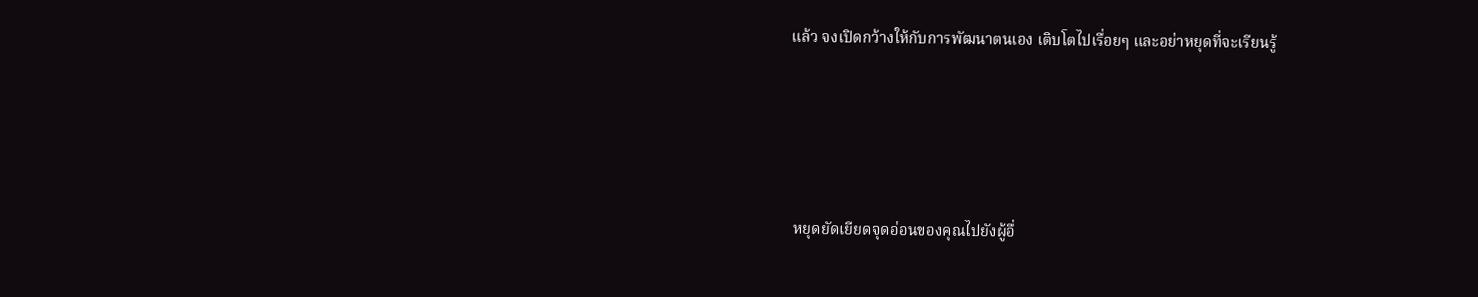แล้ว จงเปิดกว้างให้กับการพัฒนาตนเอง เติบโตไปเรื่อยๆ และอย่าหยุดที่จะเรียนรู้




 หยุดยัดเยียดจุดอ่อนของคุณไปยังผู้อื่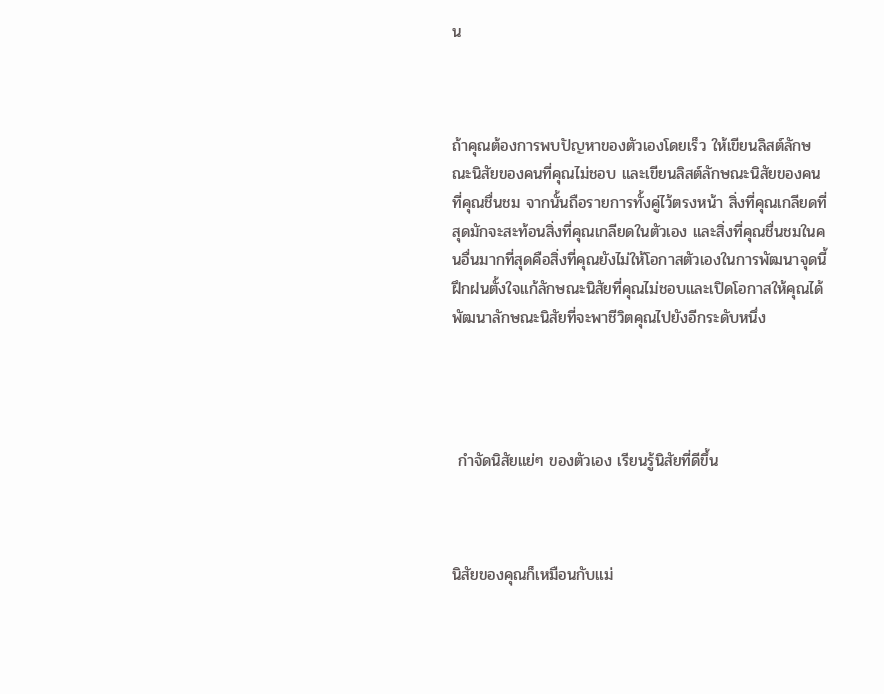น



ถ้าคุณต้องการพบปัญหาของตัวเองโดยเร็ว ให้เขียนลิสต์ลักษณะนิสัยของคนที่คุณไม่ชอบ และเขียนลิสต์ลักษณะนิสัยของคนที่คุณชื่นชม จากนั้นถือรายการทั้งคู่ไว้ตรงหน้า สิ่งที่คุณเกลียดที่สุดมักจะสะท้อนสิ่งที่คุณเกลียดในตัวเอง และสิ่งที่คุณชื่นชมในคนอื่นมากที่สุดคือสิ่งที่คุณยังไม่ให้โอกาสตัวเองในการพัฒนาจุดนี้ ฝึกฝนตั้งใจแก้ลักษณะนิสัยที่คุณไม่ชอบและเปิดโอกาสให้คุณได้พัฒนาลักษณะนิสัยที่จะพาชีวิตคุณไปยังอีกระดับหนึ่ง




 กำจัดนิสัยแย่ๆ ของตัวเอง เรียนรู้นิสัยที่ดีขึ้น



นิสัยของคุณก็เหมือนกับแม่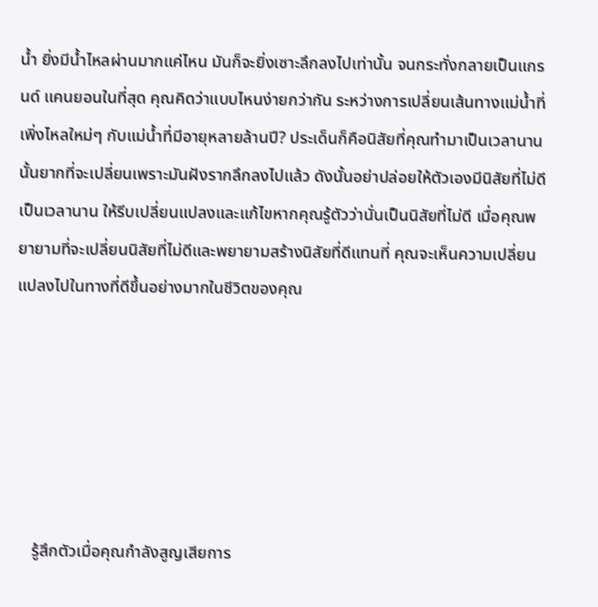น้ำ ยิ่งมีน้ำไหลผ่านมากแค่ไหน มันก็จะยิ่งเซาะลึกลงไปเท่านั้น จนกระทั่งกลายเป็นแกรนด์ แคนยอนในที่สุด คุณคิดว่าแบบไหนง่ายกว่ากัน ระหว่างการเปลี่ยนเส้นทางแม่น้ำที่เพิ่งไหลใหม่ๆ กับแม่น้ำที่มีอายุหลายล้านปี? ประเด็นก็คือนิสัยที่คุณทำมาเป็นเวลานานนั้นยากที่จะเปลี่ยนเพราะมันฝังรากลึกลงไปแล้ว ดังนั้นอย่าปล่อยให้ตัวเองมีนิสัยที่ไม่ดีเป็นเวลานาน ให้รีบเปลี่ยนแปลงและแก้ไขหากคุณรู้ตัวว่านั่นเป็นนิสัยที่ไม่ดี เมื่อคุณพยายามที่จะเปลี่ยนนิสัยที่ไม่ดีและพยายามสร้างนิสัยที่ดีแทนที่ คุณจะเห็นความเปลี่ยนแปลงไปในทางที่ดีขึ้นอย่างมากในชีวิตของคุณ






    รู้สึกตัวเมื่อคุณกำลังสูญเสียการ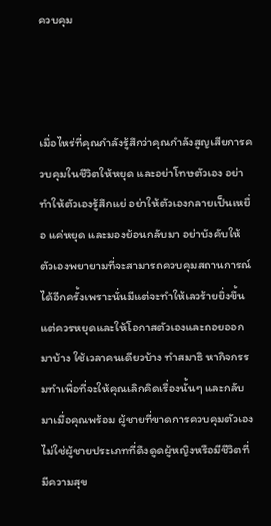ควบคุม



เมื่อไหร่ที่คุณกำลังรู้สึกว่าคุณกำลังสูญเสียการควบคุมในชีวิตให้หยุด และอย่าโทษตัวเอง อย่าทำให้ตัวเองรู้สึกแย่ อย่าให้ตัวเองกลายเป็นเหยื่อ แค่หยุด และมองย้อนกลับมา อย่าบังคับให้ตัวเองพยายามที่จะสามารถควบคุมสถานการณ์ได้อีกครั้งเพราะนั่นมีแต่จะทำให้เลวร้ายยิ่งขึ้น แต่ควรหยุดและให้โอกาสตัวเองและถอยออกมาบ้าง ใช้เวลาคนเดียวบ้าง ทำสมาธิ หากิจกรรมทำเพื่อที่จะให้คุณเลิกคิดเรื่องนั้นๆ และกลับมาเมื่อคุณพร้อม ผู้ชายที่ขาดการควบคุมตัวเองไม่ใช่ผู้ชายประเภทที่ดึงดูดผู้หญิงหรือมีชีวิตที่มีความสุข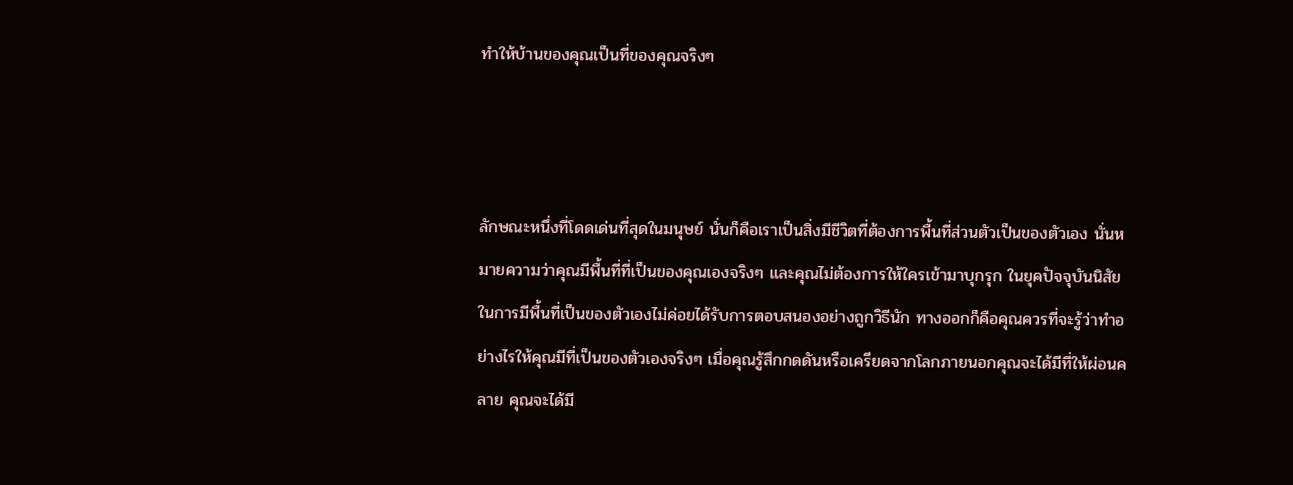ทำให้บ้านของคุณเป็นที่ของคุณจริงๆ



ลักษณะหนึ่งที่โดดเด่นที่สุดในมนุษย์ นั่นก็คือเราเป็นสิ่งมีชีวิตที่ต้องการพื้นที่ส่วนตัวเป็นของตัวเอง นั่นหมายความว่าคุณมีพื้นที่ที่เป็นของคุณเองจริงๆ และคุณไม่ต้องการให้ใครเข้ามาบุกรุก ในยุคปัจจุบันนิสัยในการมีพื้นที่เป็นของตัวเองไม่ค่อยได้รับการตอบสนองอย่างถูกวิธีนัก ทางออกก็คือคุณควรที่จะรู้ว่าทำอย่างไรให้คุณมีที่เป็นของตัวเองจริงๆ เมื่อคุณรู้สึกกดดันหรือเครียดจากโลกภายนอกคุณจะได้มีที่ให้ผ่อนคลาย คุณจะได้มี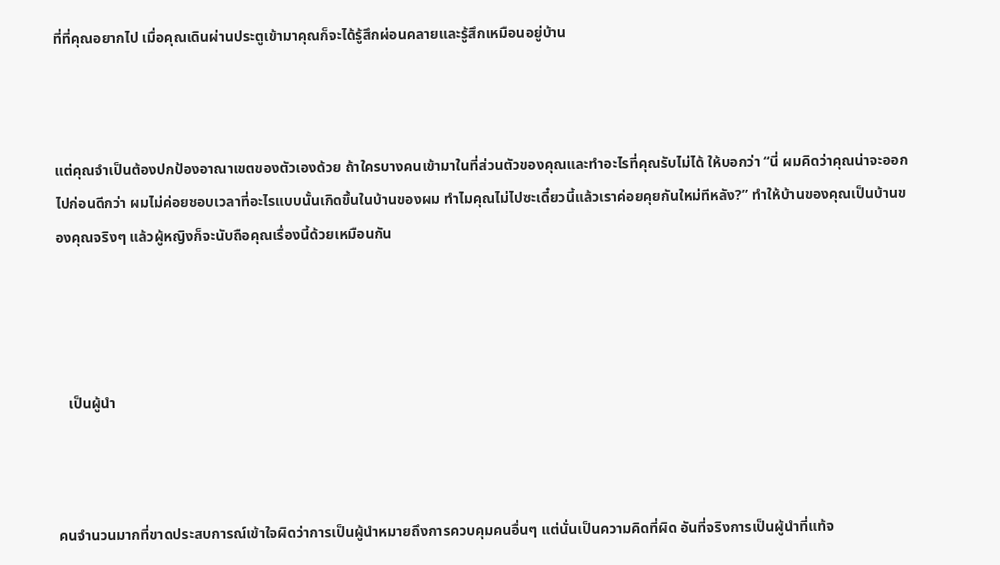ที่ที่คุณอยากไป เมื่อคุณเดินผ่านประตูเข้ามาคุณก็จะได้รู้สึกผ่อนคลายและรู้สึกเหมือนอยู่บ้าน



แต่คุณจำเป็นต้องปกป้องอาณาเขตของตัวเองด้วย ถ้าใครบางคนเข้ามาในที่ส่วนตัวของคุณและทำอะไรที่คุณรับไม่ได้ ให้บอกว่า “นี่ ผมคิดว่าคุณน่าจะออกไปก่อนดีกว่า ผมไม่ค่อยชอบเวลาที่อะไรแบบนั้นเกิดขึ้นในบ้านของผม ทำไมคุณไม่ไปซะเดี๋ยวนี้แล้วเราค่อยคุยกันใหม่ทีหลัง?” ทำให้บ้านของคุณเป็นบ้านของคุณจริงๆ แล้วผู้หญิงก็จะนับถือคุณเรื่องนี้ด้วยเหมือนกัน




   เป็นผู้นำ



คนจำนวนมากที่ขาดประสบการณ์เข้าใจผิดว่าการเป็นผู้นำหมายถึงการควบคุมคนอื่นๆ แต่นั่นเป็นความคิดที่ผิด อันที่จริงการเป็นผู้นำที่แท้จ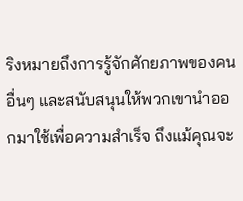ริงหมายถึงการรู้จักศักยภาพของคนอื่นๆ และสนับสนุนให้พวกเขานำออกมาใช้เพื่อความสำเร็จ ถึงแม้คุณจะ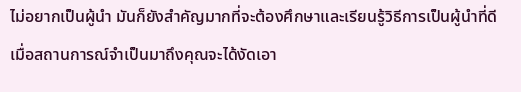ไม่อยากเป็นผู้นำ มันก็ยังสำคัญมากที่จะต้องศึกษาและเรียนรู้วิธีการเป็นผู้นำที่ดี เมื่อสถานการณ์จำเป็นมาถึงคุณจะได้งัดเอา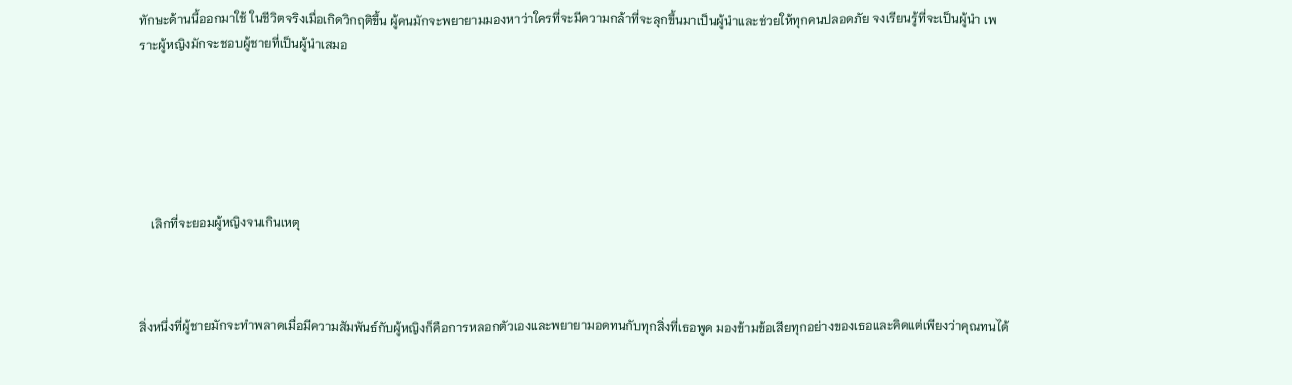ทักษะด้านนี้ออกมาใช้ ในชีวิตจริงเมื่อเกิดวิกฤติขึ้น ผู้คนมักจะพยายามมองหาว่าใครที่จะมีความกล้าที่จะลุกขึ้นมาเป็นผู้นำและช่วยให้ทุกคนปลอดภัย จงเรียนรู้ที่จะเป็นผู้นำ เพราะผู้หญิงมักจะชอบผู้ชายที่เป็นผู้นำเสมอ






    เลิกที่จะยอมผู้หญิงจนเกินเหตุ



สิ่งหนึ่งที่ผู้ชายมักจะทำพลาดเมื่อมีความสัมพันธ์กับผู้หญิงก็คือการหลอกตัวเองและพยายามอดทนกับทุกสิ่งที่เธอพูด มองข้ามข้อเสียทุกอย่างของเธอและคิดแต่เพียงว่าคุณทนได้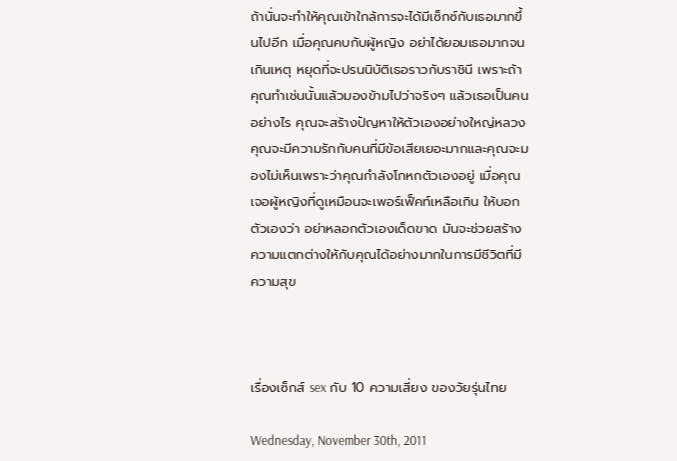ถ้านั่นจะทำให้คุณเข้าใกล้การจะได้มีเซ็กซ์กับเธอมากขึ้นไปอีก เมื่อคุณคบกับผู้หญิง อย่าได้ยอมเธอมากจนเกินเหตุ หยุดที่จะปรนนิบัติเธอราวกับราชินี เพราะถ้าคุณทำเช่นนั้นแล้วมองข้ามไปว่าจริงๆ แล้วเธอเป็นคนอย่างไร คุณจะสร้างปัญหาให้ตัวเองอย่างใหญ่หลวง คุณจะมีความรักกับคนที่มีข้อเสียเยอะมากและคุณจะมองไม่เห็นเพราะว่าคุณกำลังโกหกตัวเองอยู่ เมื่อคุณเจอผู้หญิงที่ดูเหมือนจะเพอร์เฟ็คท์เหลือเกิน ให้บอกตัวเองว่า อย่าหลอกตัวเองเด็ดขาด มันจะช่วยสร้างความแตกต่างให้กับคุณได้อย่างมากในการมีชีวิตที่มีความสุข



เรื่องเซ็กส์ sex กับ 10 ความเสี่ยง ของวัยรุ่นไทย

Wednesday, November 30th, 2011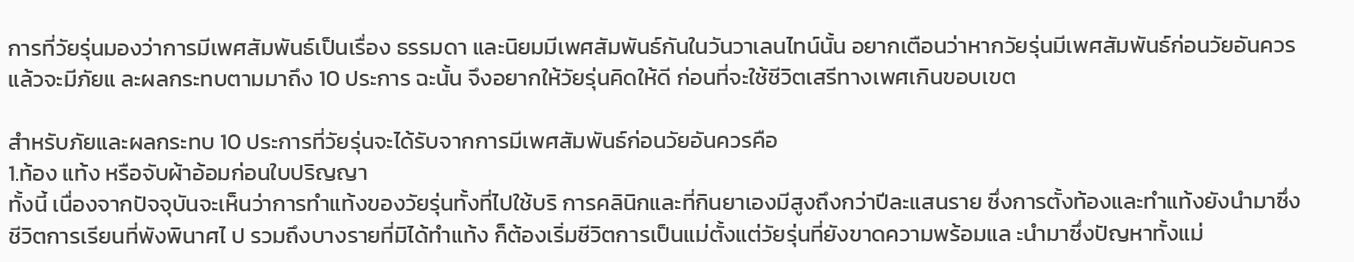การที่วัยรุ่นมองว่าการมีเพศสัมพันธ์เป็นเรื่อง ธรรมดา และนิยมมีเพศสัมพันธ์กันในวันวาเลนไทน์นั้น อยากเตือนว่าหากวัยรุ่นมีเพศสัมพันธ์ก่อนวัยอันควรแล้วจะมีภัยแ ละผลกระทบตามมาถึง 10 ประการ ฉะนั้น จึงอยากให้วัยรุ่นคิดให้ดี ก่อนที่จะใช้ชีวิตเสรีทางเพศเกินขอบเขต

สำหรับภัยและผลกระทบ 10 ประการที่วัยรุ่นจะได้รับจากการมีเพศสัมพันธ์ก่อนวัยอันควรคือ
1.ท้อง แท้ง หรือจับผ้าอ้อมก่อนใบปริญญา
ทั้งนี้ เนื่องจากปัจจุบันจะเห็นว่าการทำแท้งของวัยรุ่นทั้งที่ไปใช้บริ การคลินิกและที่กินยาเองมีสูงถึงกว่าปีละแสนราย ซึ่งการตั้งท้องและทำแท้งยังนำมาซึ่งชีวิตการเรียนที่พังพินาศไ ป รวมถึงบางรายที่มิได้ทำแท้ง ก็ต้องเริ่มชีวิตการเป็นแม่ตั้งแต่วัยรุ่นที่ยังขาดความพร้อมแล ะนำมาซึ่งปัญหาทั้งแม่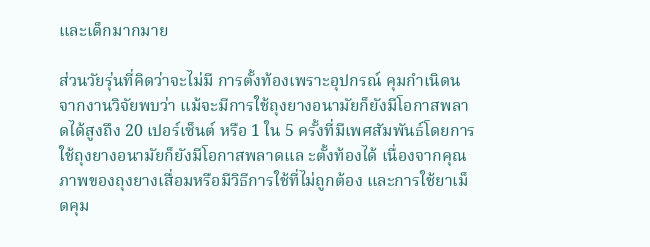และเด็กมากมาย

ส่วนวัยรุ่นที่คิดว่าจะไม่มี การตั้งท้องเพราะอุปกรณ์ คุมกำเนิดน จากงานวิจัยพบว่า แม้จะมีการใช้ถุงยางอนามัยก็ยังมีโอกาสพลาดได้สูงถึง 20 เปอร์เซ็นต์ หรือ 1 ใน 5 ครั้งที่มีเพศสัมพันธ์โดยการใช้ถุงยางอนามัยก็ยังมีโอกาสพลาดแล ะตั้งท้องได้ เนื่องจากคุณภาพของถุงยางเสื่อมหรือมีวิธีการใช้ที่ไม่ถูกต้อง และการใช้ยาเม็ดคุม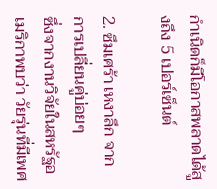กำเนิดก็มีโอกาสพลาดได้สูงถึง 5 เปอร์เซ็นต์

2. ซึมเศร้า เหงาลึก จากการเปลี่ยนคู่บ่อยๆ
ซึ่งจากงานวิจัยในสหรัฐอเมริกาพบว่า วัยรุ่นที่มีเพศ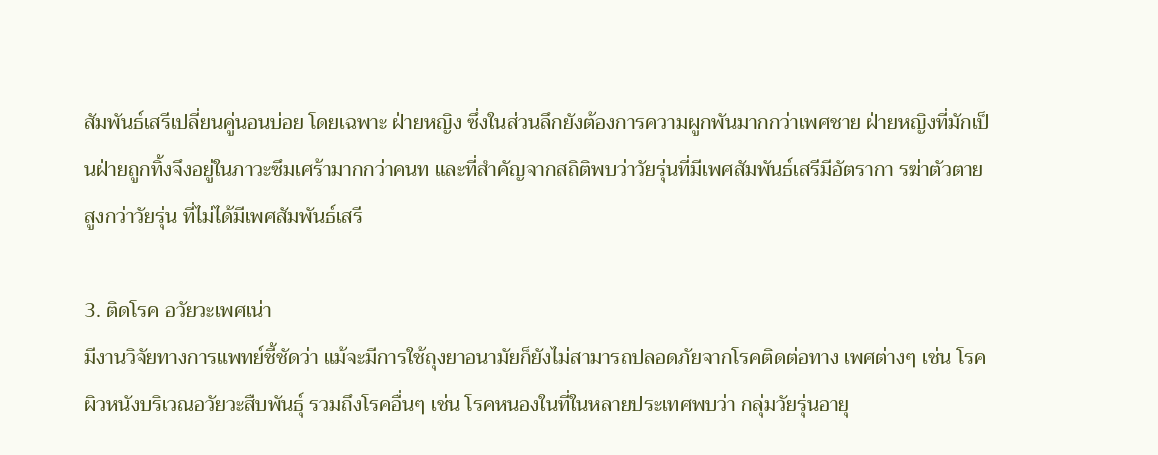สัมพันธ์เสรีเปลี่ยนคู่นอนบ่อย โดยเฉพาะ ฝ่ายหญิง ซึ่งในส่วนลึกยังต้องการความผูกพันมากกว่าเพศชาย ฝ่ายหญิงที่มักเป็นฝ่ายถูกทิ้งจึงอยู่ในภาวะซึมเศร้ามากกว่าคนท และที่สำคัญจากสถิติพบว่าวัยรุ่นที่มีเพศสัมพันธ์เสรีมีอัตรากา รฆ่าตัวตายสูงกว่าวัยรุ่น ที่ไม่ได้มีเพศสัมพันธ์เสรี

3. ติดโรค อวัยวะเพศเน่า
มีงานวิจัยทางการแพทย์ชี้ชัดว่า แม้จะมีการใช้ถุงยาอนามัยก็ยังไม่สามารถปลอดภัยจากโรคติดต่อทาง เพศต่างๆ เช่น โรคผิวหนังบริเวณอวัยวะสืบพันธุ์ รวมถึงโรคอื่นๆ เช่น โรคหนองในที่ในหลายประเทศพบว่า กลุ่มวัยรุ่นอายุ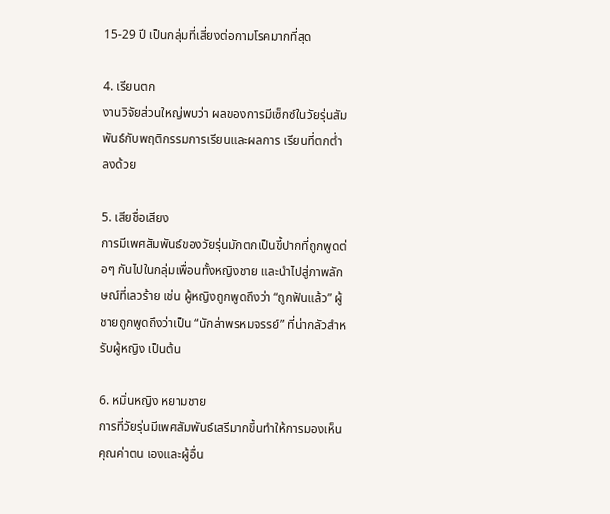15-29 ปี เป็นกลุ่มที่เสี่ยงต่อกามโรคมากที่สุด

4. เรียนตก
งานวิจัยส่วนใหญ่พบว่า ผลของการมีเซ็กซ์ในวัยรุ่นสัมพันธ์กับพฤติกรรมการเรียนและผลการ เรียนที่ตกต่ำลงด้วย

5. เสียชื่อเสียง
การมีเพศสัมพันธ์ของวัยรุ่นมักตกเป็นขี้ปากที่ถูกพูดต่อๆ กันไปในกลุ่มเพื่อนทั้งหญิงชาย และนำไปสู่ภาพลักษณ์ที่เลวร้าย เช่น ผู้หญิงถูกพูดถึงว่า “ถูกฟันแล้ว” ผู้ชายถูกพูดถึงว่าเป็น “นักล่าพรหมจรรย์” ที่น่ากลัวสำหรับผู้หญิง เป็นต้น

6. หมิ่นหญิง หยามชาย
การที่วัยรุ่นมีเพศสัมพันธ์เสรีมากขึ้นทำให้การมองเห็น คุณค่าตน เองและผู้อื่น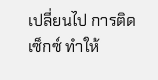เปลี่ยนไป การติดเซ็กซ์ ทำให้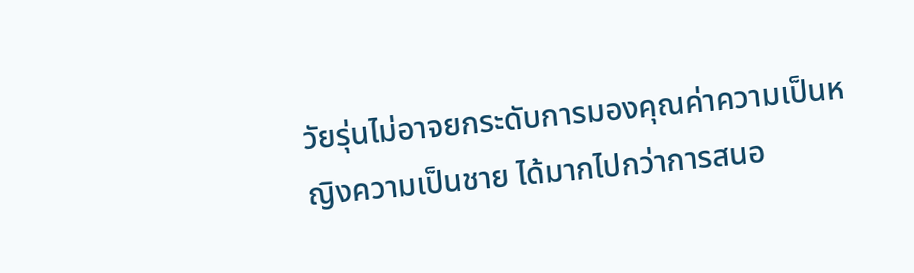วัยรุ่นไม่อาจยกระดับการมองคุณค่าความเป็นหญิงความเป็นชาย ได้มากไปกว่าการสนอ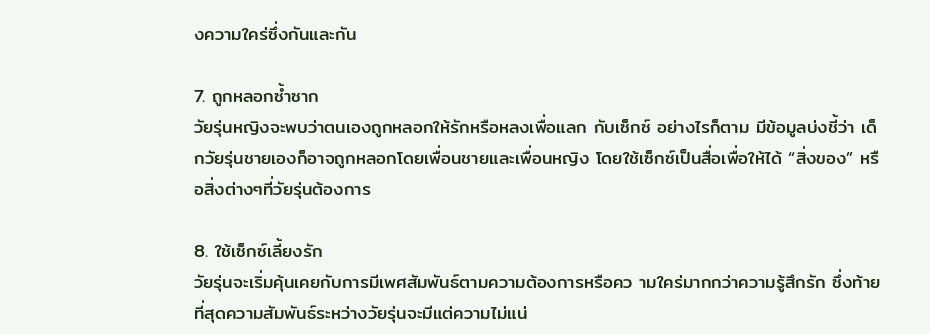งความใคร่ซึ่งกันและกัน

7. ถูกหลอกซ้ำซาก
วัยรุ่นหญิงจะพบว่าตนเองถูกหลอกให้รักหรือหลงเพื่อแลก กับเซ็กซ์ อย่างไรก็ตาม มีข้อมูลบ่งชี้ว่า เด็กวัยรุ่นชายเองก็อาจถูกหลอกโดยเพื่อนชายและเพื่อนหญิง โดยใช้เซ็กซ์เป็นสื่อเพื่อให้ได้ “สิ่งของ” หรือสิ่งต่างๆที่วัยรุ่นต้องการ

8. ใช้เซ็กซ์เลี้ยงรัก
วัยรุ่นจะเริ่มคุ้นเคยกับการมีเพศสัมพันธ์ตามความต้องการหรือคว ามใคร่มากกว่าความรู้สึกรัก ซึ่งท้ายที่สุดความสัมพันธ์ระหว่างวัยรุ่นจะมีแต่ความไม่แน่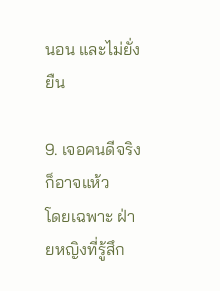นอน และไม่ยั่งยืน

9. เจอคนดีจริงก็อาจแห้ว
โดยเฉพาะ ฝ่ายหญิงที่รู้สึก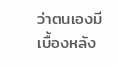ว่าตนเองมีเบื้องหลัง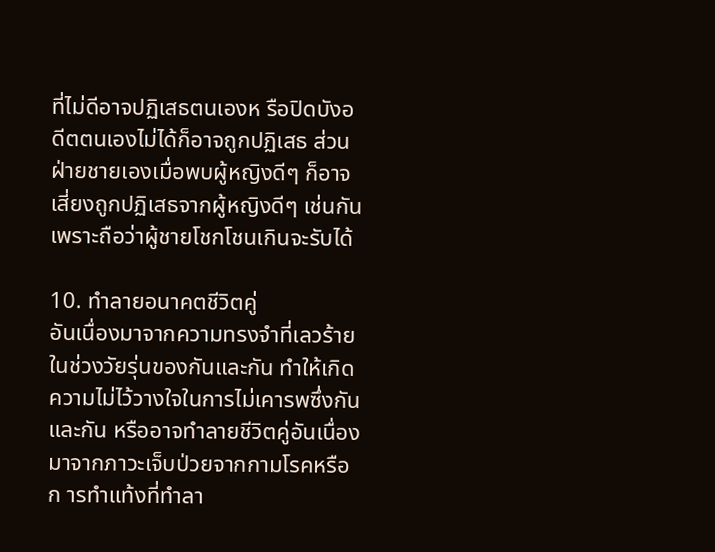ที่ไม่ดีอาจปฏิเสธตนเองห รือปิดบังอดีตตนเองไม่ได้ก็อาจถูกปฏิเสธ ส่วนฝ่ายชายเองเมื่อพบผู้หญิงดีๆ ก็อาจเสี่ยงถูกปฏิเสธจากผู้หญิงดีๆ เช่นกัน เพราะถือว่าผู้ชายโชกโชนเกินจะรับได้

10. ทำลายอนาคตชีวิตคู่
อันเนื่องมาจากความทรงจำที่เลวร้ายในช่วงวัยรุ่นของกันและกัน ทำให้เกิดความไม่ไว้วางใจในการไม่เคารพซึ่งกันและกัน หรืออาจทำลายชีวิตคู่อันเนื่องมาจากภาวะเจ็บป่วยจากกามโรคหรือก ารทำแท้งที่ทำลา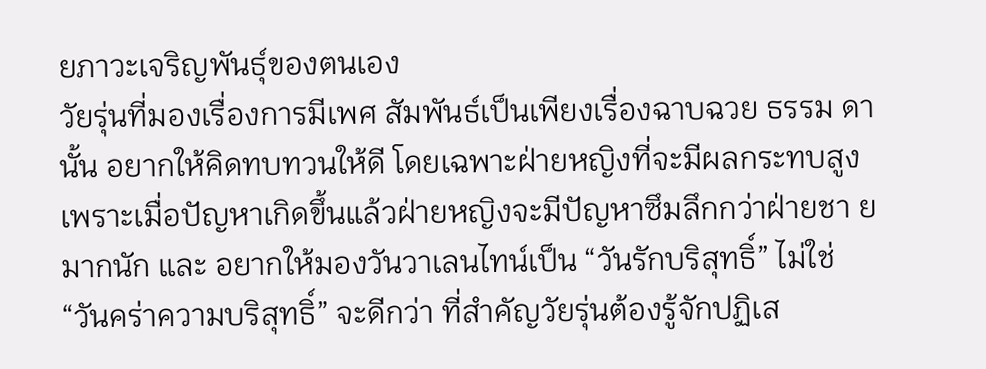ยภาวะเจริญพันธุ์ของตนเอง
วัยรุ่นที่มองเรื่องการมีเพศ สัมพันธ์เป็นเพียงเรื่องฉาบฉวย ธรรม ดานั้น อยากให้คิดทบทวนให้ดี โดยเฉพาะฝ่ายหญิงที่จะมีผลกระทบสูง เพราะเมื่อปัญหาเกิดขึ้นแล้วฝ่ายหญิงจะมีปัญหาซึมลึกกว่าฝ่ายชา ยมากนัก และ อยากให้มองวันวาเลนไทน์เป็น “วันรักบริสุทธิ์” ไม่ใช่ “วันคร่าความบริสุทธิ์” จะดีกว่า ที่สำคัญวัยรุ่นต้องรู้จักปฏิเส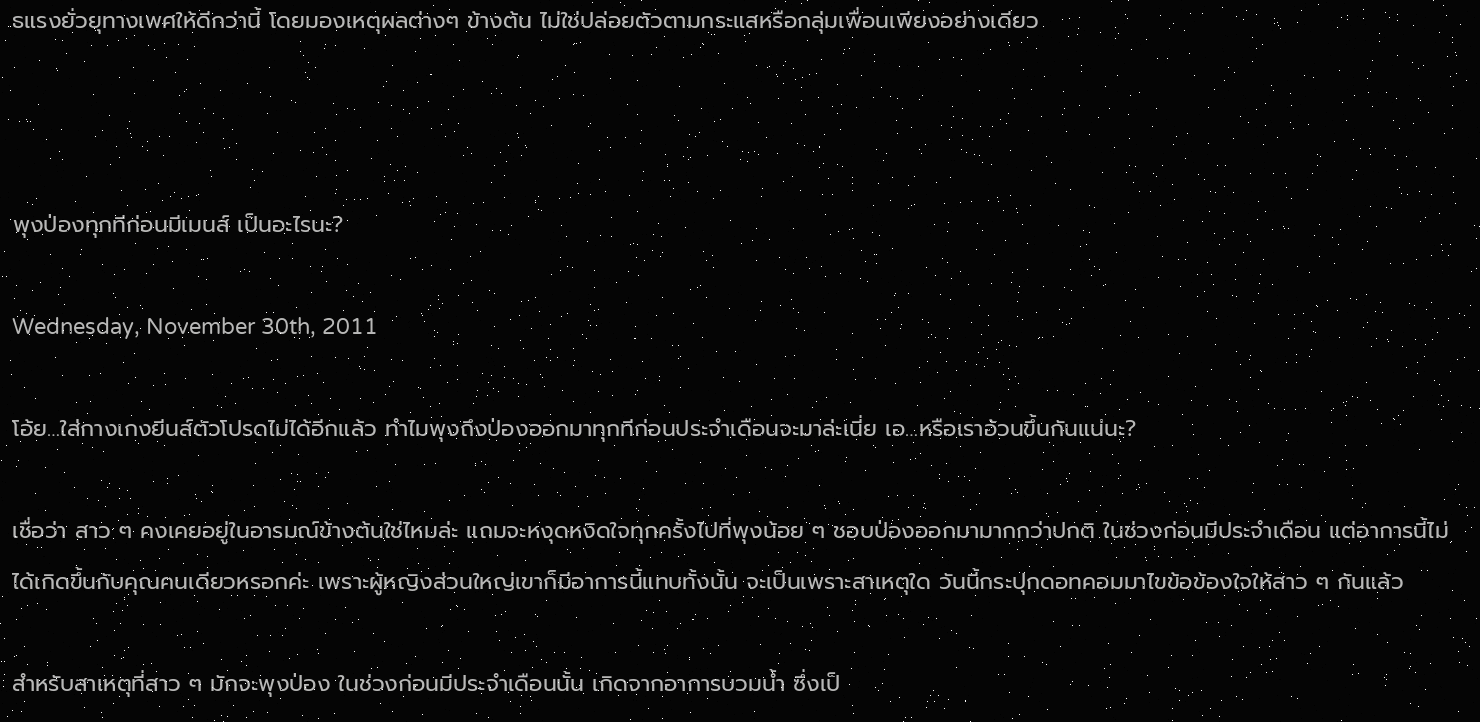ธแรงยั่วยุทางเพศให้ดีกว่านี้ โดยมองเหตุผลต่างๆ ข้างต้น ไม่ใช่ปล่อยตัวตามกระแสหรือกลุ่มเพื่อนเพียงอย่างเดียว



พุงป่องทุกทีก่อนมีเมนส์ เป็นอะไรนะ?

Wednesday, November 30th, 2011

โอ้ย…ใส่กางเกงยีนส์ตัวโปรดไม่ได้อีกแล้ว ทำไมพุงถึงป่องออกมาทุกทีก่อนประจำเดือนจะมาล่ะเนี่ย เอ…หรือเราอ้วนขึ้นกันแน่นะ?

เชื่อว่า สาว ๆ คงเคยอยู่ในอารมณ์ข้างต้นใช่ไหมล่ะ แถมจะหงุดหงิดใจทุกครั้งไปที่พุงน้อย ๆ ชอบป่องออกมามากกว่าปกติ ในช่วงก่อนมีประจำเดือน แต่อาการนี้ไม่ได้เกิดขึ้นกับคุณคนเดียวหรอกค่ะ เพราะผู้หญิงส่วนใหญ่เขาก็มีอาการนี้แทบทั้งนั้น จะเป็นเพราะสาเหตุใด วันนี้กระปุกดอทคอมมาไขข้อข้องใจให้สาว ๆ กันแล้ว

สำหรับสาเหตุที่สาว ๆ มักจะพุงป่อง ในช่วงก่อนมีประจำเดือนนั้น เกิดจากอาการบวมน้ำ ซึ่งเป็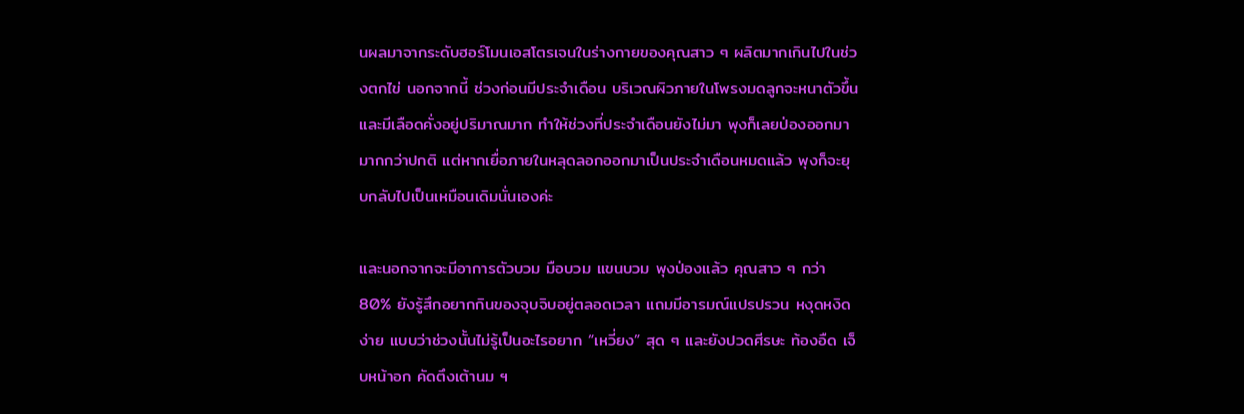นผลมาจากระดับฮอร์โมนเอสโตรเจนในร่างกายของคุณสาว ๆ ผลิตมากเกินไปในช่วงตกไข่ นอกจากนี้ ช่วงก่อนมีประจำเดือน บริเวณผิวภายในโพรงมดลูกจะหนาตัวขึ้น และมีเลือดคั่งอยู่ปริมาณมาก ทำให้ช่วงที่ประจำเดือนยังไม่มา พุงก็เลยป่องออกมามากกว่าปกติ แต่หากเยื่อภายในหลุดลอกออกมาเป็นประจำเดือนหมดแล้ว พุงก็จะยุบกลับไปเป็นเหมือนเดิมนั่นเองค่ะ

และนอกจากจะมีอาการตัวบวม มือบวม แขนบวม พุงป่องแล้ว คุณสาว ๆ กว่า 80% ยังรู้สึกอยากกินของจุบจิบอยู่ตลอดเวลา แถมมีอารมณ์แปรปรวน หงุดหงิดง่าย แบบว่าช่วงนั้นไม่รู้เป็นอะไรอยาก “เหวี่ยง” สุด ๆ และยังปวดศีรษะ ท้องอืด เจ็บหน้าอก คัดตึงเต้านม ฯ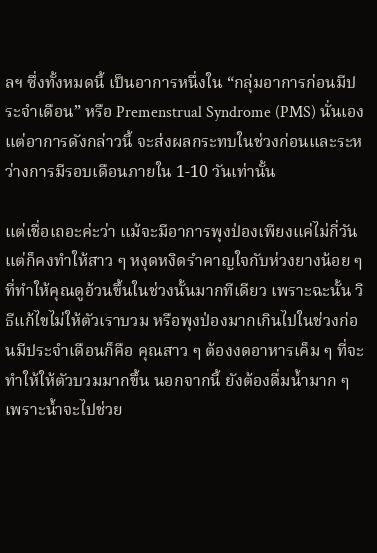ลฯ ซึ่งทั้งหมดนี้ เป็นอาการหนึ่งใน “กลุ่มอาการก่อนมีประจำเดือน” หรือ Premenstrual Syndrome (PMS) นั่นเอง แต่อาการดังกล่าวนี้ จะส่งผลกระทบในช่วงก่อนและระหว่างการมีรอบเดือนภายใน 1-10 วันเท่านั้น

แต่เชื่อเถอะค่ะว่า แม้จะมีอาการพุงป่องเพียงแค่ไม่กี่วัน แต่ก็คงทำให้สาว ๆ หงุดหงิดรำคาญใจกับห่วงยางน้อย ๆ ที่ทำให้คุณดูอ้วนขึ้นในช่วงนั้นมากทีเดียว เพราะฉะนั้น วิธีแก้ไขไม่ให้ตัวเราบวม หรือพุงป่องมากเกินไปในช่วงก่อนมีประจำเดือนก็คือ คุณสาว ๆ ต้องงดอาหารเค็ม ๆ ที่จะทำให้ให้ตัวบวมมากขึ้น นอกจากนี้ ยังต้องดื่มน้ำมาก ๆ เพราะน้ำจะไปช่วย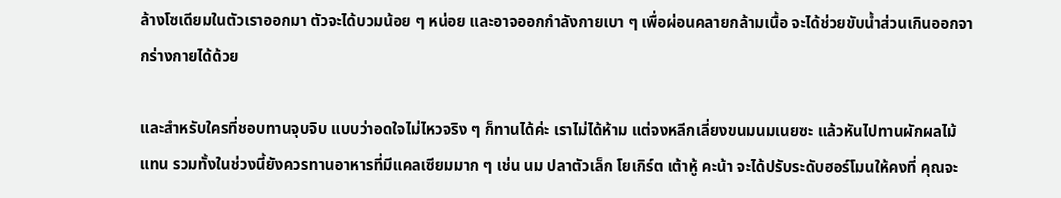ล้างโซเดียมในตัวเราออกมา ตัวจะได้บวมน้อย ๆ หน่อย และอาจออกกำลังกายเบา ๆ เพื่อผ่อนคลายกล้ามเนื้อ จะได้ช่วยขับน้ำส่วนเกินออกจากร่างกายได้ด้วย

และสำหรับใครที่ชอบทานจุบจิบ แบบว่าอดใจไม่ไหวจริง ๆ ก็ทานได้ค่ะ เราไม่ได้ห้าม แต่จงหลีกเลี่ยงขนมนมเนยซะ แล้วหันไปทานผักผลไม้แทน รวมทั้งในช่วงนี้ยังควรทานอาหารที่มีแคลเซียมมาก ๆ เช่น นม ปลาตัวเล็ก โยเกิร์ต เต้าหู้ คะน้า จะได้ปรับระดับฮอร์โมนให้คงที่ คุณจะ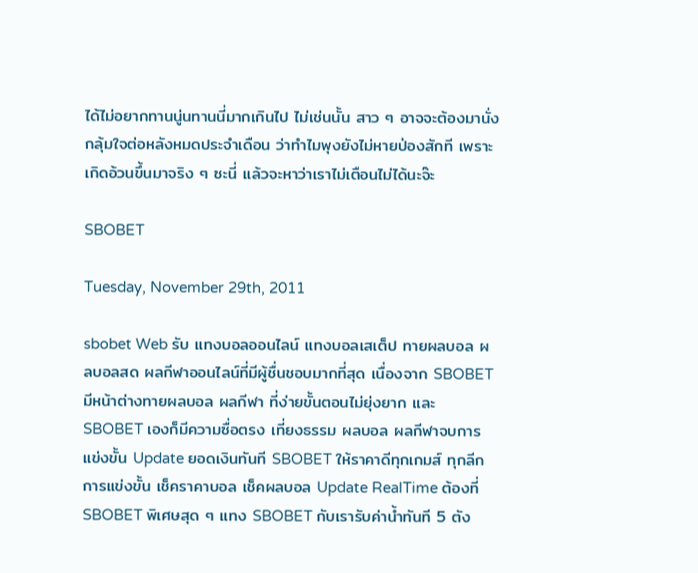ได้ไม่อยากทานนู่นทานนี่มากเกินไป ไม่เช่นนั้น สาว ๆ อาจจะต้องมานั่งกลุ้มใจต่อหลังหมดประจำเดือน ว่าทำไมพุงยังไม่หายป่องสักที เพราะเกิดอ้วนขึ้นมาจริง ๆ ซะนี่ แล้วจะหาว่าเราไม่เตือนไม่ได้นะจ๊ะ

SBOBET

Tuesday, November 29th, 2011

sbobet Web รับ แทงบอลออนไลน์ แทงบอลเสเต็ป ทายผลบอล ผลบอลสด ผลกีฬาออนไลน์ที่มีผู้ชื่นชอบมากที่สุด เนื่องจาก SBOBET มีหน้าต่างทายผลบอล ผลกีฬา ที่ง่ายขั้นตอนไม่ยุ่งยาก และ SBOBET เองก็มีความซื่อตรง เที่ยงธรรม ผลบอล ผลกีฬาจบการแข่งขั้น Update ยอดเงินทันที SBOBET ให้ราคาดีทุกเกมส์ ทุกลีก การแข่งขั้น เช็คราคาบอล เช็คผลบอล Update RealTime ต้องที่ SBOBET พิเศษสุด ๆ แทง SBOBET กับเรารับค่าน้ำทันที 5 ตัง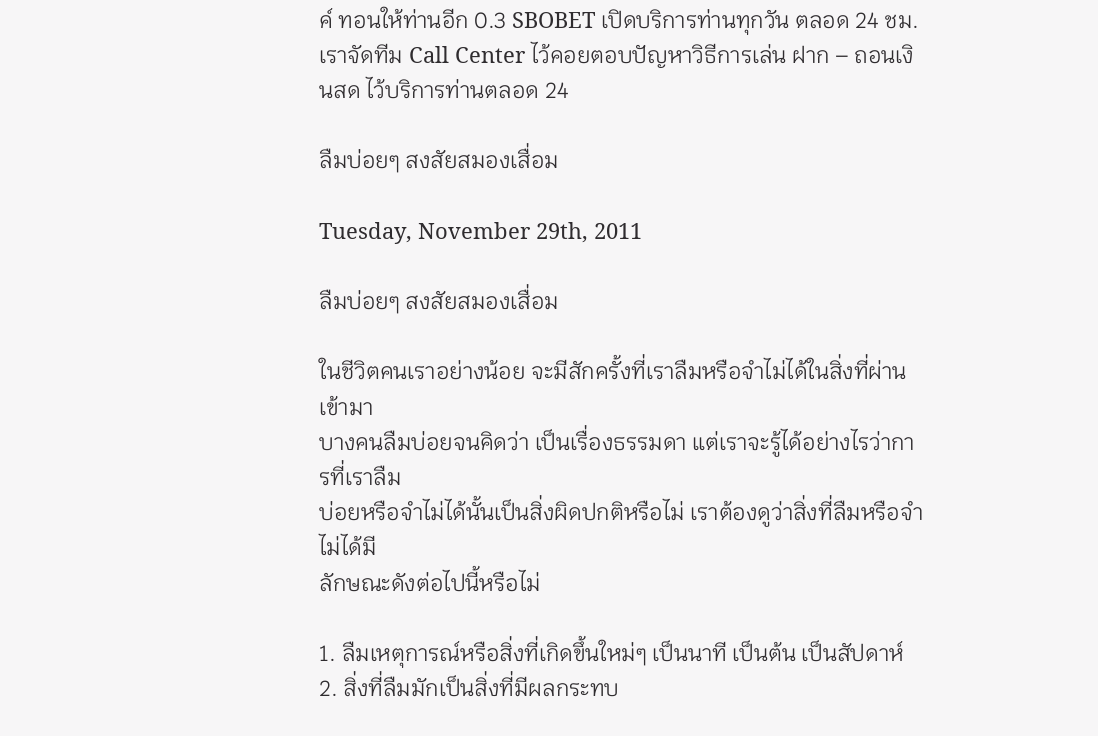ค์ ทอนให้ท่านอีก 0.3 SBOBET เปิดบริการท่านทุกวัน ตลอด 24 ชม. เราจัดทีม Call Center ไว้คอยตอบปัญหาวิธีการเล่น ฝาก – ถอนเงินสด ไว้บริการท่านตลอด 24

ลืมบ่อยๆ สงสัยสมองเสื่อม

Tuesday, November 29th, 2011

ลืมบ่อยๆ สงสัยสมองเสื่อม

ในชีวิตคนเราอย่างน้อย จะมีสักครั้งที่เราลืมหรือจำไม่ได้ในสิ่งที่ผ่านเข้ามา
บางคนลืมบ่อยจนคิดว่า เป็นเรื่องธรรมดา แต่เราจะรู้ได้อย่างไรว่าการที่เราลืม
บ่อยหรือจำไม่ได้นั้นเป็นสิ่งผิดปกติหรือไม่ เราต้องดูว่าสิ่งที่ลืมหรือจำไม่ได้มี
ลักษณะดังต่อไปนี้หรือไม่

1. ลืมเหตุการณ์หรือสิ่งที่เกิดขึ้นใหม่ๆ เป็นนาที เป็นต้น เป็นสัปดาห์
2. สิ่งที่ลืมมักเป็นสิ่งที่มีผลกระทบ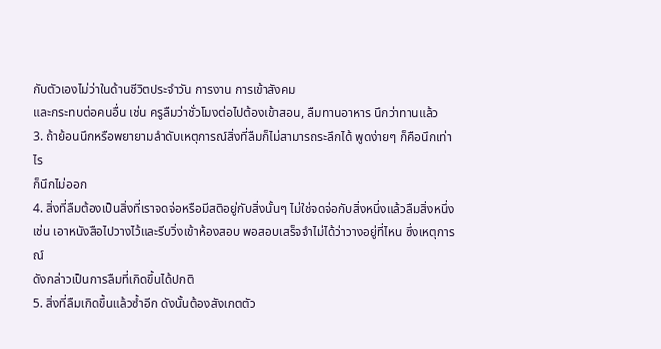กับตัวเองไม่ว่าในด้านชีวิตประจำวัน การงาน การเข้าสังคม
และกระทบต่อคนอื่น เช่น ครูลืมว่าชั่วโมงต่อไปต้องเข้าสอน, ลืมทานอาหาร นึกว่าทานแล้ว
3. ถ้าย้อนนึกหรือพยายามลำดับเหตุการณ์สิ่งที่ลืมก็ไม่สามารถระลึกได้ พูดง่ายๆ ก็คือนึกเท่าไร
ก็นึกไม่ออก
4. สิ่งที่ลืมต้องเป็นสิ่งที่เราจดจ่อหรือมีสติอยู่กับสิ่งนั้นๆ ไม่ใช่จดจ่อกับสิ่งหนึ่งแล้วลืมสิ่งหนึ่ง
เช่น เอาหนังสือไปวางไว้และรีบวิ่งเข้าห้องสอบ พอสอบเสร็จจำไม่ได้ว่าวางอยู่ที่ไหน ซึ่งเหตุการณ์
ดังกล่าวเป็นการลืมที่เกิดขึ้นได้ปกติ
5. สิ่งที่ลืมเกิดขึ้นแล้วซ้ำอีก ดังนั้นต้องสังเกตตัว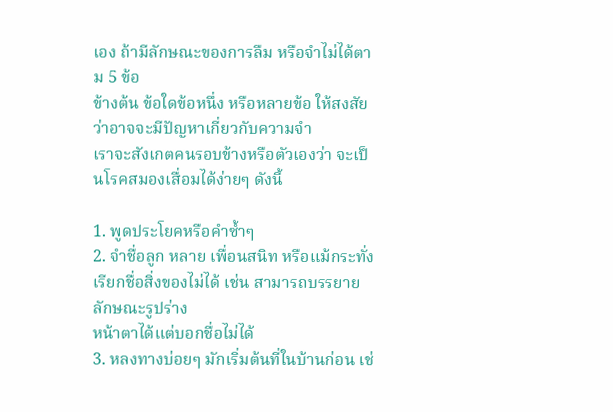เอง ถ้ามีลักษณะของการลืม หรือจำไม่ได้ตาม 5 ข้อ
ข้างต้น ข้อใดข้อหนึ่ง หรือหลายข้อ ให้สงสัยว่าอาจจะมีปัญหาเกี่ยวกับความจำ
เราจะสังเกตคนรอบข้างหรือตัวเองว่า จะเป็นโรคสมองเสื่อมได้ง่ายๆ ดังนี้

1. พูดประโยคหรือคำซ้ำๆ
2. จำชื่อลูก หลาย เพื่อนสนิท หรือแม้กระทั่งเรียกชื่อสิ่งของไม่ได้ เช่น สามารถบรรยายลักษณะรูปร่าง
หน้าตาได้แต่บอกชื่อไม่ได้
3. หลงทางบ่อยๆ มักเริ่มต้นที่ในบ้านก่อน เช่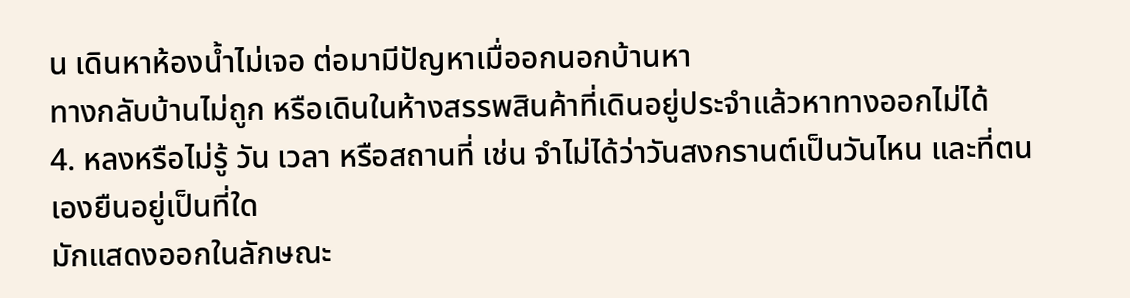น เดินหาห้องน้ำไม่เจอ ต่อมามีปัญหาเมื่ออกนอกบ้านหา
ทางกลับบ้านไม่ถูก หรือเดินในห้างสรรพสินค้าที่เดินอยู่ประจำแล้วหาทางออกไม่ได้
4. หลงหรือไม่รู้ วัน เวลา หรือสถานที่ เช่น จำไม่ได้ว่าวันสงกรานต์เป็นวันไหน และที่ตนเองยืนอยู่เป็นที่ใด
มักแสดงออกในลักษณะ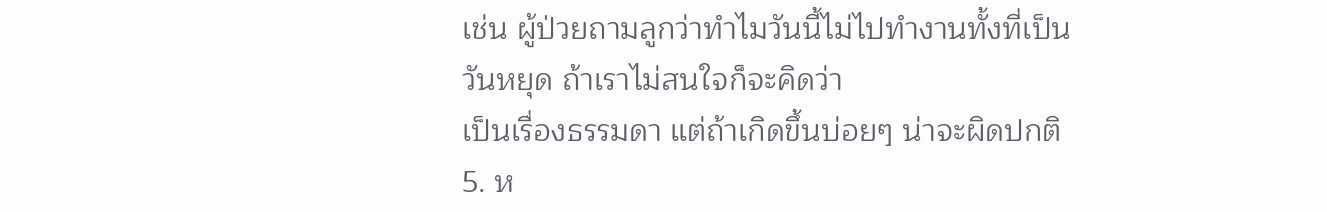เช่น ผู้ป่วยถามลูกว่าทำไมวันนี้ไม่ไปทำงานทั้งที่เป็นวันหยุด ถ้าเราไม่สนใจก็จะคิดว่า
เป็นเรื่องธรรมดา แต่ถ้าเกิดขึ้นบ่อยๆ น่าจะผิดปกติ
5. ห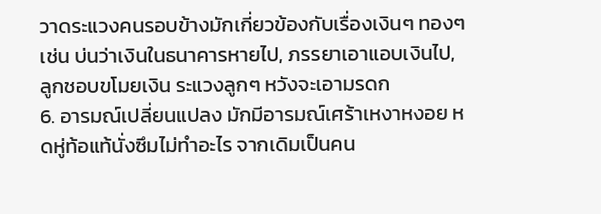วาดระแวงคนรอบข้างมักเกี่ยวข้องกับเรื่องเงินๆ ทองๆ เช่น บ่นว่าเงินในธนาคารหายไป, ภรรยาเอาแอบเงินไป,
ลูกชอบขโมยเงิน ระแวงลูกๆ หวังจะเอามรดก
6. อารมณ์เปลี่ยนแปลง มักมีอารมณ์เศร้าเหงาหงอย หดหู่ท้อแท้นั่งซึมไม่ทำอะไร จากเดิมเป็นคน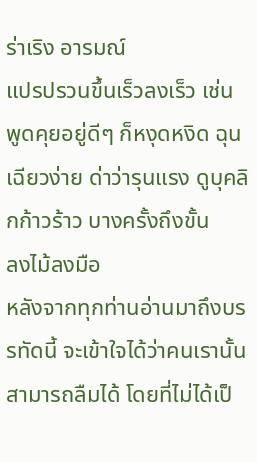ร่าเริง อารมณ์
แปรปรวนขึ้นเร็วลงเร็ว เช่น พูดคุยอยู่ดีๆ ก็หงุดหงิด ฉุนเฉียวง่าย ด่าว่ารุนแรง ดูบุคลิกก้าวร้าว บางครั้งถึงขั้น
ลงไม้ลงมือ
หลังจากทุกท่านอ่านมาถึงบรรทัดนี้ จะเข้าใจได้ว่าคนเรานั้นสามารถลืมได้ โดยที่ไม่ได้เป็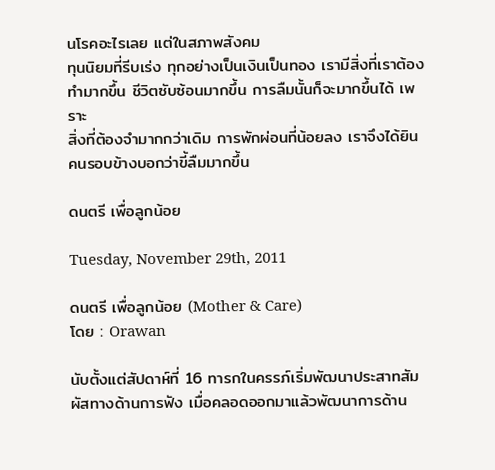นโรคอะไรเลย แต่ในสภาพสังคม
ทุนนิยมที่รีบเร่ง ทุกอย่างเป็นเงินเป็นทอง เรามีสิ่งที่เราต้องทำมากขึ้น ชีวิตซับซ้อนมากขึ้น การลืมนั้นก็จะมากขึ้นได้ เพราะ
สิ่งที่ต้องจำมากกว่าเดิม การพักผ่อนที่น้อยลง เราจึงได้ยินคนรอบข้างบอกว่าขี้ลืมมากขึ้น

ดนตรี เพื่อลูกน้อย

Tuesday, November 29th, 2011

ดนตรี เพื่อลูกน้อย (Mother & Care)
โดย : Orawan

นับตั้งแต่สัปดาห์ที่ 16 ทารกในครรภ์เริ่มพัฒนาประสาทสัมผัสทางด้านการฟัง เมื่อคลอดออกมาแล้วพัฒนาการด้าน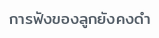การฟังของลูกยังคงดำ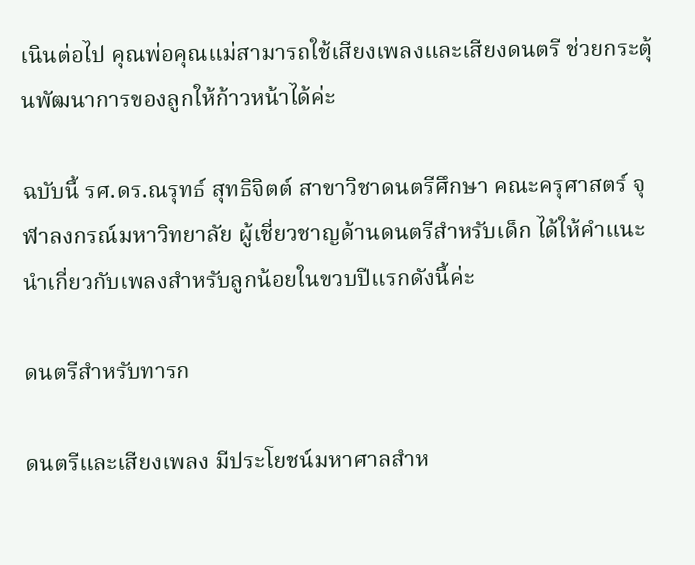เนินต่อไป คุณพ่อคุณแม่สามารถใช้เสียงเพลงและเสียงดนตรี ช่วยกระตุ้นพัฒนาการของลูกให้ก้าวหน้าได้ค่ะ

ฉบับนี้ รศ.ดร.ณรุทธ์ สุทธิจิตต์ สาขาวิชาดนตรีศึกษา คณะครุศาสตร์ จุฬาลงกรณ์มหาวิทยาลัย ผู้เชี่ยวชาญด้านดนตรีสำหรับเด็ก ได้ให้คำแนะนำเกี่ยวกับเพลงสำหรับลูกน้อยในขวบปีแรกดังนี้ค่ะ

ดนตรีสำหรับทารก

ดนตรีและเสียงเพลง มีประโยชน์มหาศาลสำห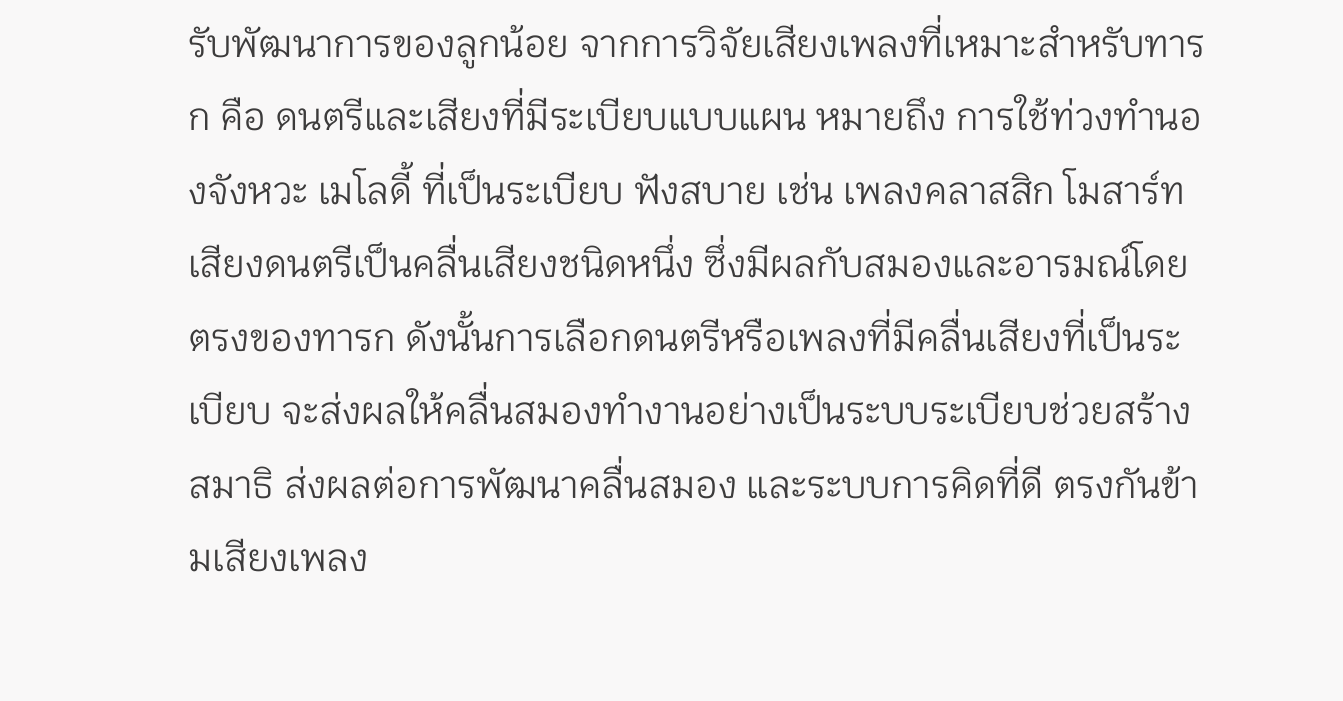รับพัฒนาการของลูกน้อย จากการวิจัยเสียงเพลงที่เหมาะสำหรับทารก คือ ดนตรีและเสียงที่มีระเบียบแบบแผน หมายถึง การใช้ท่วงทำนองจังหวะ เมโลดี้ ที่เป็นระเบียบ ฟังสบาย เช่น เพลงคลาสสิก โมสาร์ท เสียงดนตรีเป็นคลื่นเสียงชนิดหนึ่ง ซึ่งมีผลกับสมองและอารมณ์โดยตรงของทารก ดังนั้นการเลือกดนตรีหรือเพลงที่มีคลื่นเสียงที่เป็นระเบียบ จะส่งผลให้คลื่นสมองทำงานอย่างเป็นระบบระเบียบช่วยสร้างสมาธิ ส่งผลต่อการพัฒนาคลื่นสมอง และระบบการคิดที่ดี ตรงกันข้ามเสียงเพลง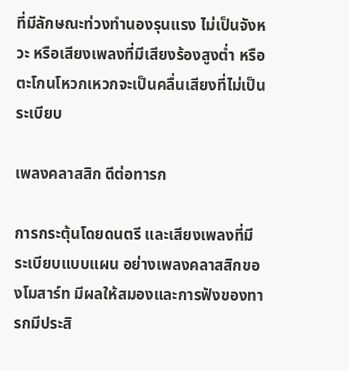ที่มีลักษณะท่วงทำนองรุนแรง ไม่เป็นจังหวะ หรือเสียงเพลงที่มีเสียงร้องสูงต่ำ หรือตะโกนโหวกเหวกจะเป็นคลื่นเสียงที่ไม่เป็นระเบียบ

เพลงคลาสสิก ดีต่อทารก

การกระตุ้นโดยดนตรี และเสียงเพลงที่มีระเบียบแบบแผน อย่างเพลงคลาสสิกของโมสาร์ท มีผลให้สมองและการฟังของทารกมีประสิ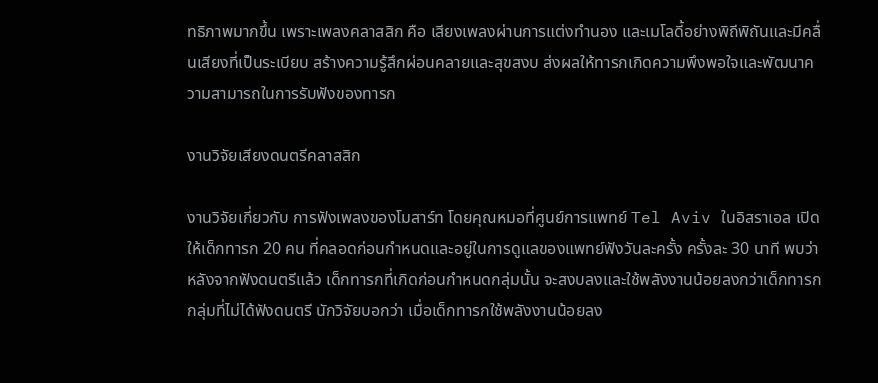ทธิภาพมากขึ้น เพราะเพลงคลาสสิก คือ เสียงเพลงผ่านการแต่งทำนอง และเมโลดี้อย่างพิถีพิถันและมีคลื่นเสียงที่เป็นระเบียบ สร้างความรู้สึกผ่อนคลายและสุขสงบ ส่งผลให้ทารกเกิดความพึงพอใจและพัฒนาความสามารถในการรับฟังของทารก

งานวิจัยเสียงดนตรีคลาสสิก

งานวิจัยเกี่ยวกับ การฟังเพลงของโมสาร์ท โดยคุณหมอที่ศูนย์การแพทย์ Tel Aviv ในอิสราเอล เปิดให้เด็กทารก 20 คน ที่คลอดก่อนกำหนดและอยู่ในการดูแลของแพทย์ฟังวันละครั้ง ครั้งละ 30 นาที พบว่าหลังจากฟังดนตรีแล้ว เด็กทารกที่เกิดก่อนกำหนดกลุ่มนั้น จะสงบลงและใช้พลังงานน้อยลงกว่าเด็กทารกกลุ่มที่ไม่ได้ฟังดนตรี นักวิจัยบอกว่า เมื่อเด็กทารกใช้พลังงานน้อยลง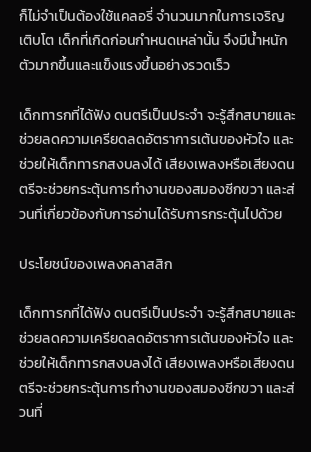ก็ไม่จำเป็นต้องใช้แคลอรี่ จำนวนมากในการเจริญเติบโต เด็กที่เกิดก่อนกำหนดเหล่านั้น จึงมีน้ำหนักตัวมากขึ้นและแข็งแรงขึ้นอย่างรวดเร็ว

เด็กทารกที่ได้ฟัง ดนตรีเป็นประจำ จะรู้สึกสบายและช่วยลดความเครียดลดอัตราการเต้นของหัวใจ และช่วยให้เด็กทารกสงบลงได้ เสียงเพลงหรือเสียงดนตรีจะช่วยกระตุ้นการทำงานของสมองซีกขวา และส่วนที่เกี่ยวข้องกับการอ่านได้รับการกระตุ้นไปด้วย

ประโยชน์ของเพลงคลาสสิก

เด็กทารกที่ได้ฟัง ดนตรีเป็นประจำ จะรู้สึกสบายและช่วยลดความเครียดลดอัตราการเต้นของหัวใจ และช่วยให้เด็กทารกสงบลงได้ เสียงเพลงหรือเสียงดนตรีจะช่วยกระตุ้นการทำงานของสมองซีกขวา และส่วนที่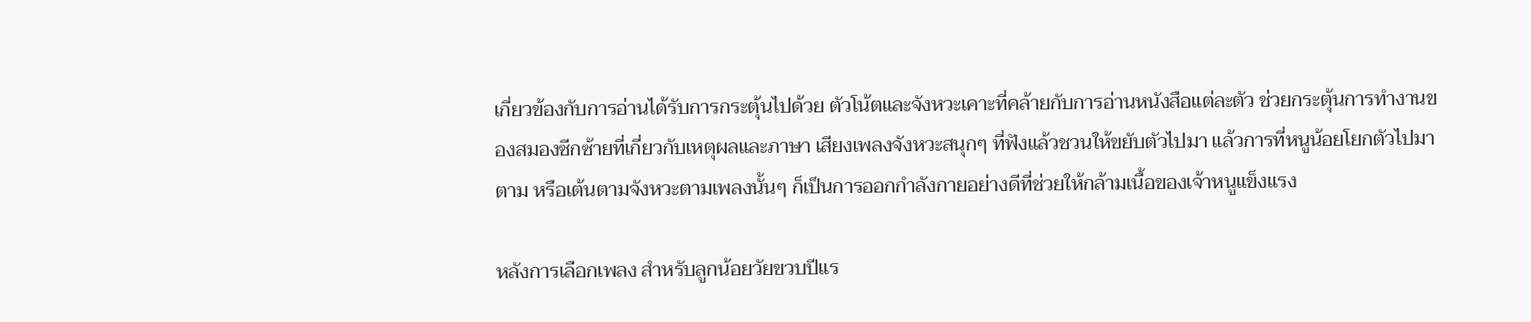เกี่ยวข้องกับการอ่านได้รับการกระตุ้นไปด้วย ตัวโน้ตและจังหวะเคาะที่คล้ายกับการอ่านหนังสือแต่ละตัว ช่วยกระตุ้นการทำงานของสมองซีกซ้ายที่เกี่ยวกับเหตุผลและภาษา เสียงเพลงจังหวะสนุกๆ ที่ฟังแล้วชวนให้ขยับตัวไปมา แล้วการที่หนูน้อยโยกตัวไปมาตาม หรือเต้นตามจังหวะตามเพลงนั้นๆ ก็เป็นการออกกำลังกายอย่างดีที่ช่วยให้กล้ามเนื้อของเจ้าหนูแข็งแรง

หลังการเลือกเพลง สำหรับลูกน้อยวัยขวบปีแร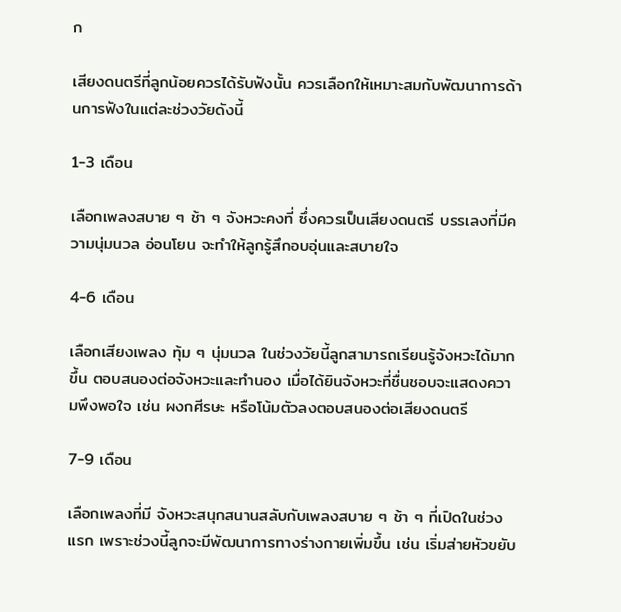ก

เสียงดนตรีที่ลูกน้อยควรได้รับฟังนั้น ควรเลือกให้เหมาะสมกับพัฒนาการด้านการฟังในแต่ละช่วงวัยดังนี้

1-3 เดือน

เลือกเพลงสบาย ๆ ช้า ๆ จังหวะคงที่ ซึ่งควรเป็นเสียงดนตรี บรรเลงที่มีความนุ่มนวล อ่อนโยน จะทำให้ลูกรู้สึกอบอุ่นและสบายใจ

4-6 เดือน

เลือกเสียงเพลง ทุ้ม ๆ นุ่มนวล ในช่วงวัยนี้ลูกสามารถเรียนรู้จังหวะได้มากขึ้น ตอบสนองต่อจังหวะและทำนอง เมื่อได้ยินจังหวะที่ชื่นชอบจะแสดงความพึงพอใจ เช่น ผงกศีรษะ หรือโน้มตัวลงตอบสนองต่อเสียงดนตรี

7-9 เดือน

เลือกเพลงที่มี จังหวะสนุกสนานสลับกับเพลงสบาย ๆ ช้า ๆ ที่เปิดในช่วงแรก เพราะช่วงนี้ลูกจะมีพัฒนาการทางร่างกายเพิ่มขึ้น เช่น เริ่มส่ายหัวขยับ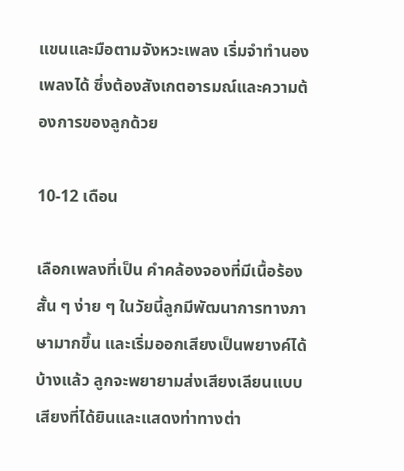แขนและมือตามจังหวะเพลง เริ่มจำทำนองเพลงได้ ซึ่งต้องสังเกตอารมณ์และความต้องการของลูกด้วย

10-12 เดือน

เลือกเพลงที่เป็น คำคล้องจองที่มีเนื้อร้องสั้น ๆ ง่าย ๆ ในวัยนี้ลูกมีพัฒนาการทางภาษามากขึ้น และเริ่มออกเสียงเป็นพยางค์ได้บ้างแล้ว ลูกจะพยายามส่งเสียงเลียนแบบเสียงที่ได้ยินและแสดงท่าทางต่า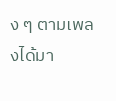ง ๆ ตามเพลงได้มา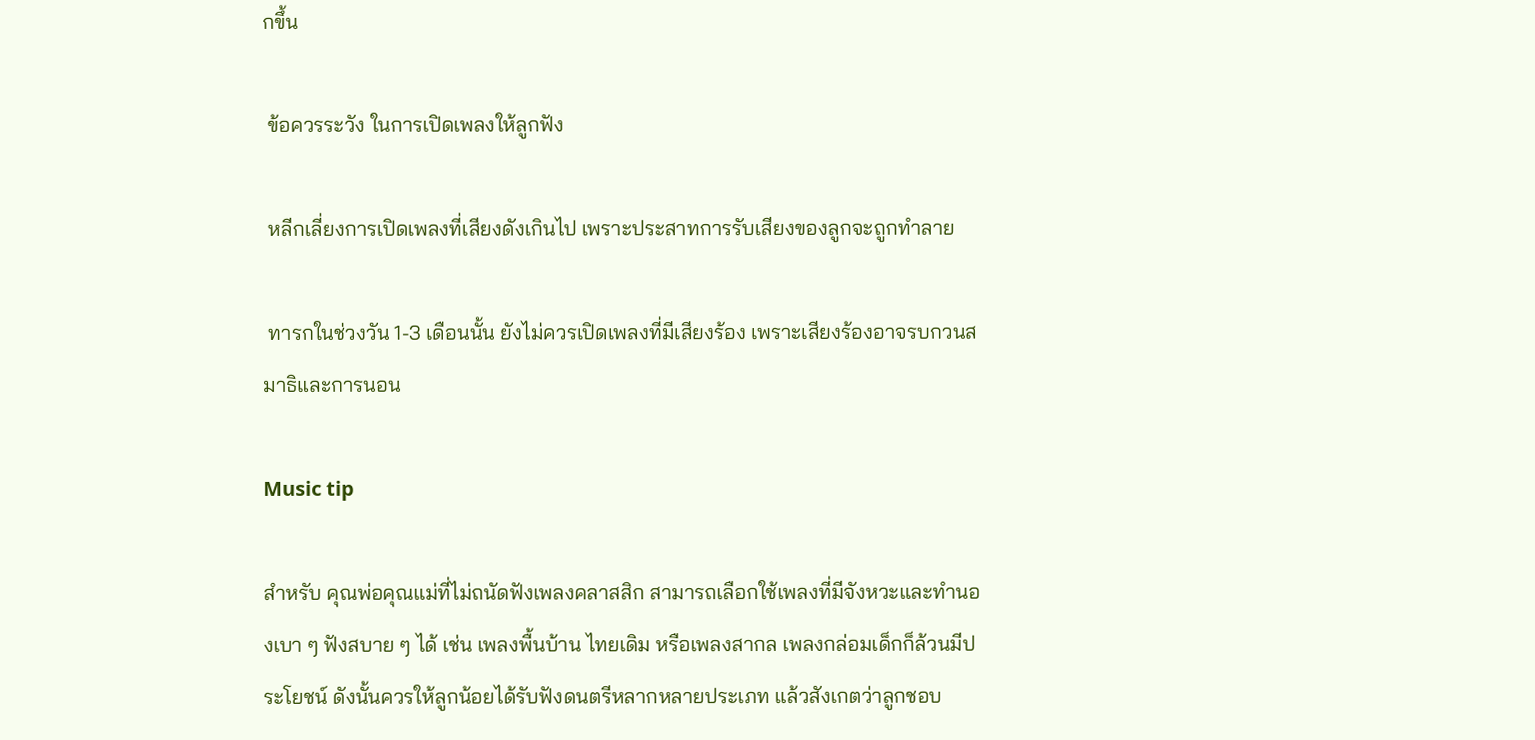กขึ้น

 ข้อควรระวัง ในการเปิดเพลงให้ลูกฟัง

 หลีกเลี่ยงการเปิดเพลงที่เสียงดังเกินไป เพราะประสาทการรับเสียงของลูกจะถูกทำลาย

 ทารกในช่วงวัน 1-3 เดือนนั้น ยังไม่ควรเปิดเพลงที่มีเสียงร้อง เพราะเสียงร้องอาจรบกวนสมาธิและการนอน

Music tip

สำหรับ คุณพ่อคุณแม่ที่ไม่ถนัดฟังเพลงคลาสสิก สามารถเลือกใช้เพลงที่มีจังหวะและทำนองเบา ๆ ฟังสบาย ๆ ได้ เช่น เพลงพื้นบ้าน ไทยเดิม หรือเพลงสากล เพลงกล่อมเด็กก็ล้วนมีประโยชน์ ดังนั้นควรให้ลูกน้อยได้รับฟังดนตรีหลากหลายประเภท แล้วสังเกตว่าลูกชอบ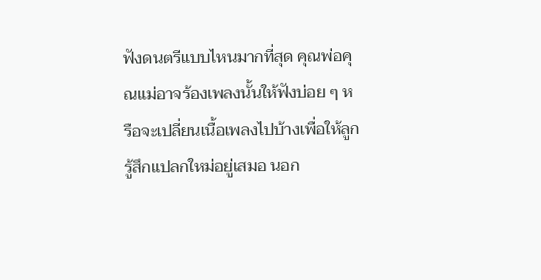ฟังดนตรีแบบไหนมากที่สุด คุณพ่อคุณแม่อาจร้องเพลงนั้นให้ฟังบ่อย ๆ หรือจะเปลี่ยนเนื้อเพลงไปบ้างเพื่อให้ลูกรู้สึกแปลกใหม่อยู่เสมอ นอก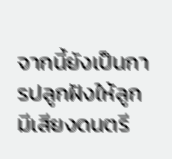จากนี้ยังเป็นการปลูกฝังให้ลูกมีเสียงดนตรี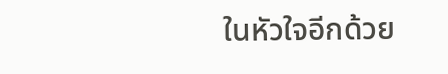ในหัวใจอีกด้วย